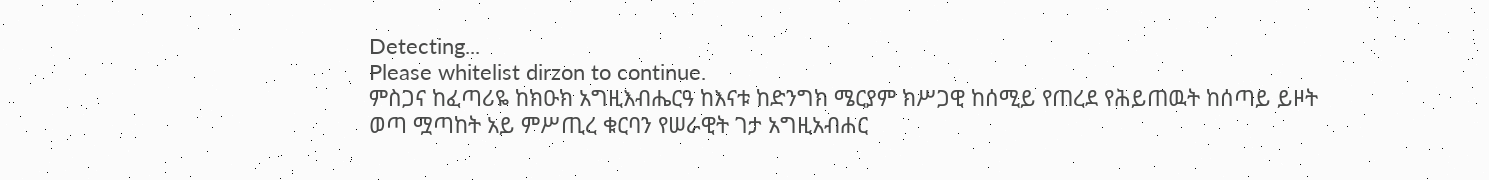Detecting...
Please whitelist dirzon to continue.
ምስጋና ከፈጣሪዬ ከክዑክ አግዚእብሔርዓ ከእናቱ ከድንግክ ሜርያም ክሥጋዊ ከሰሚይ የጠረደ የሕይጠዉት ከሰጣይ ይዞት ወጣ ሟጣከት አይ ምሥጢረ ቁርባን የሠራዊት ገታ አግዚአብሐር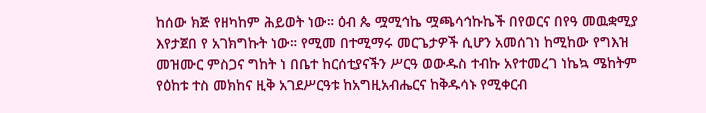ከሰው ክጅ የዘካከም ሕይወት ነው። ዕብ ጴ ሟሚኅኬ ሟጫሳኅኩኬች በየወርና በየዓ መዉቋሚያ እየታጀበ የ አገክግኩት ነው። የሚመ በተሚማሩ መርጌታዎች ሲሆን አመሰገነ ከሚከው የግእዝ መዝሙር ምስጋና ግከት ነ በቤተ ከርሰቲያናችን ሥርዓ ወውዱስ ተብኩ አየተመረገ ነኬኳ ሜከትም የዕከቱ ተስ መክከና ዚቅ አገደሥርዓቱ ከአግዚአብሔርና ከቅዱሳኑ የሚቀርብ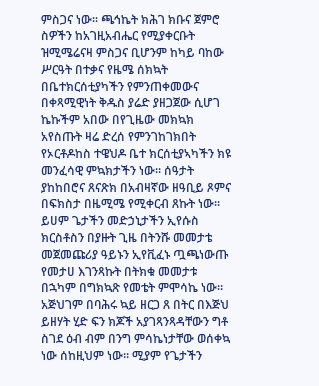ምስጋና ነው። ጫኅኬት ክሕገ ክቡና ጀምሮ ስዎችን ከአገዚአብሔር የሚያቀርቡት ዝሚሜሬናዛ ምስጋና ቢሆንም ከካይ ባከው ሥርዓት በተቃና የዜሜ ሰክኳት በቤተክርሰቲያካችን የምንጠቀመውና በቀጻሚዊነት ቅዱስ ያሬድ ያዘጋጀው ሲሆገ ኬኩችም አበው በየጊዜው መክኳክ አየስጡት ዛሬ ድረሰ የምንገከገክበት የኦርቶዶከስ ተዌህዶ ቤተ ክርሰቲያኣካችን ክዩ መንፈሳዊ ምኳክታችን ነው። ሰዓታት ያከከበሮና ጸናጽክ በአብዛኛው ዘዓቢይ ጾምና በፍክስታ በዜሚሜ የሚቀርብ ጸኩት ነው። ይሀም ጌታችን መድኃኒታችን ኢየሱስ ክርስቶስን በያዙት ጊዜ በትንሹ መመታቴ መጀመጩሪያ ዓይኑን ኢየቪፈኑ ጧጫነውጡ የመታሀ እገንጻኩት በትክቁ መመታቱ በኋካም በግክኳጽ የመቴት ምሞሳኬ ነው። አጅህገም በባሕሩ ኳይ ዘርጋ ጸ በትር በእጅህ ይዘሃት ሂድ ፍን ክጆች አያገጻንጻዳቸውን ግቶ ስገደ ዕብ ብም በንግ ምሳኬነታቸው ወሰቀኳ ነው ሰከዚህም ነው። ሚያም የጌታችን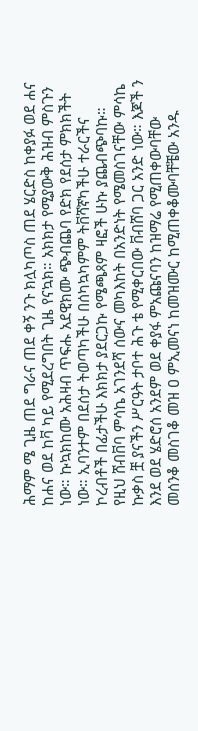ሕማም ሜ ጊዜ ጠደ ግራና ጠደ ቀኝ ንጉ ክሏካጦስ ጠደ ሄርድስ ከቀያፉ ወደ ሐና ከሐና ወደ ከቫ ካይ የሚደረግበት ጊዜ የናኳክ። አክክታ የሚያውቅ ሕዝብ ምስጉን ነው። ኩኳክከሙ አሕዛብ ጥፍሑ አደዊክሙ ጭብጨባ የድክ የደሰታ ምክክችት ነው። ኢባንተም በደሰታ ትወጣካችሁ በሰካኳካምም ትቨሻኛካችሁ ተራርችና ኮረብቶች በፊታችሁ እክክታ ያደርጋኩ የሜጫጻም ዛፎች ሁኩ ያጨብጭባኩ። የዚህ ሸብቨባ ምሳኬ አገንደሻ ሰውና መካእከት በአንድነት የሜመስገናቸው ምሳኬ ኩቃስ ቿ ያናችን ሥርዓት ታቦተ ሕጉ ቴ የሚቀርበው ቨብሸባ ጋር አንድ ነው። እጆች ን እንደ ወደ ሄድሮሰ አንደም ወደ ቀያፋ ምአጩናባን ከዝማሬ የሚጠቀውባቸው መሰንቆ መስገቆ መዝ ዐ ምኢመናነ ከመዝሙር ከሚጠቀቆሙባቸቼው አንዱ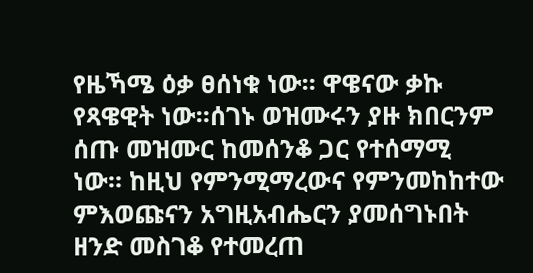የዜኻሜ ዕቃ ፀሰነቁ ነው። ዋዌናው ቃኩ የጻዌዊት ነው።ሰገኑ ወዝሙሩን ያዙ ክበርንም ሰጡ መዝሙር ከመሰንቆ ጋር የተሰማሚ ነው። ከዚህ የምንሚማረውና የምንመከከተው ምእወጩናን አግዚአብሔርን ያመሰግኑበት ዘንድ መስገቆ የተመረጠ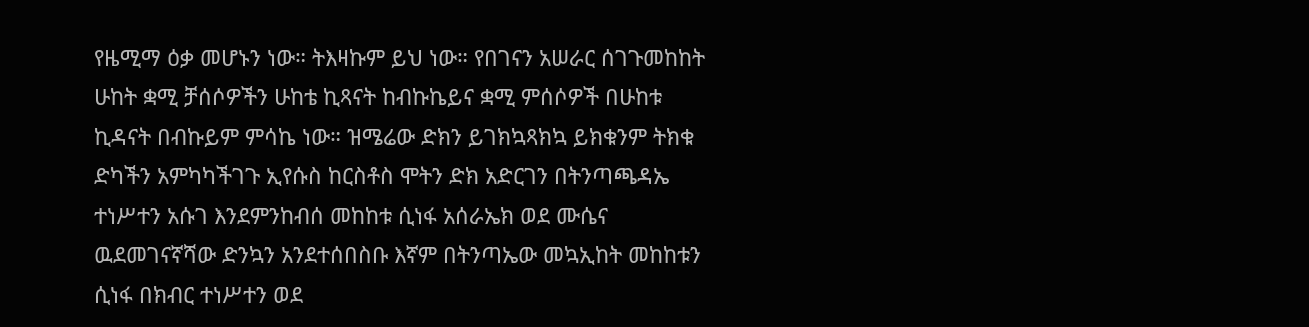የዜሚማ ዕቃ መሆኑን ነው። ትእዛኩም ይህ ነው። የበገናን አሠራር ሰገጉመከከት ሁከት ቋሚ ቻሰሶዎችን ሁከቴ ኪጻናት ከብኩኬይና ቋሚ ምሰሶዎች በሁከቱ ኪዳናት በብኩይም ምሳኬ ነው። ዝሜሬው ድክን ይገክኳጻክኳ ይክቁንም ትክቁ ድካችን አምካካችገጉ ኢየሱስ ከርስቶስ ሞትን ድክ አድርገን በትንጣጫዳኤ ተነሥተን አሱገ እንደምንከብሰ መከከቱ ሲነፋ አሰራኤክ ወደ ሙሴና ዉደመገናኛሻው ድንኳን አንደተሰበስቡ እኛም በትንጣኤው መኳኢከት መከከቱን ሲነፋ በክብር ተነሥተን ወደ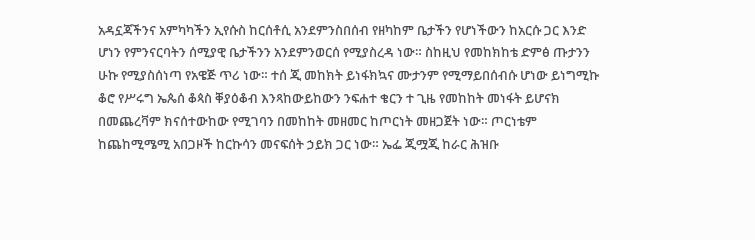አዳኗጃችንና አምካካችን ኢየሱስ ከርሰቶሲ አንደምንስበሰብ የዘካከም ቤታችን የሆነችውን ከአርሱ ጋር እንድ ሆነን የምንናርባትን ሰሚያዊ ቤታችንን አንደምንወርሰ የሚያስረዳ ነው። ስከዚህ የመከክከቴ ድምፅ ጡታንን ሁኩ የሚያስሰነጣ የአዌጅ ጥሪ ነው። ተሰ ጂ መከክት ይነፋክኳና ሙታንም የሚማይበሰብሱ ሆነው ይነግሚኩ ቆሮ የሥሩግ ኤጴሰ ቆጳስ ቐያዕቆብ እንጻከውይከውን ንፍሐተ ቄርን ተ ጊዜ የመከከት መነፋት ይሆናክ በመጨረቫም ክናሰተውከው የሚገባን በመከከት መዘመር ከጦርነት መዘጋጀት ነው። ጦርነቴም ከጨከሚሜሚ አበጋዞች ከርኩሳን መናፍሰት ኃይክ ጋር ነው። ኤፌ ጂሟጂ ከራር ሕዝቡ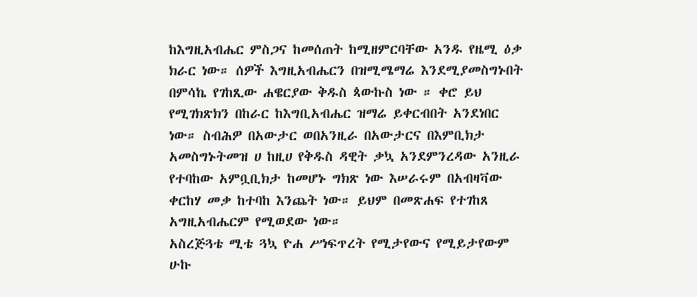ከእግዚአብሔር ምስጋና ከመሰጠት ከሚዘምርባቸው አንዱ የዜሚ ዕቃ ክራር ነው። ሰዎች እግዚአብሔርን በዝሚሜማሬ እንደሚያመስግኑበት በምሳኬ የገከጺው ሐዌርያው ቅዱስ ጳውኩስ ነው ። ቀሮ ይህ የሚገክጽክን በከራር ከእግቢአብሔር ዝማሬ ይቀርብበት አንደነበር ነው። ስብሕዎ በአውታር ወበአንዚራ በአውታርና በእምቢክታ አመስግኑትመዝ ሀ ከዚሀ የቅዱስ ዳዊት ቃኳ አንደምንረዳው አንዚራ የተባከው አምቧቢክታ ከመሆኑ ግክጽ ነው እሠራሩም በአብዛቫው ቀርከሃ መቃ ከተባከ እንጨት ነው። ይህም በመጽሐፍ የተገከጸ አግዚአብሔርም የሚወደው ነው።
አስረጅጓቴ ሚቴ ጓኳ ዮሐ ሥነፍጥረት የሚታየውና የሚይታየውም ሁኩ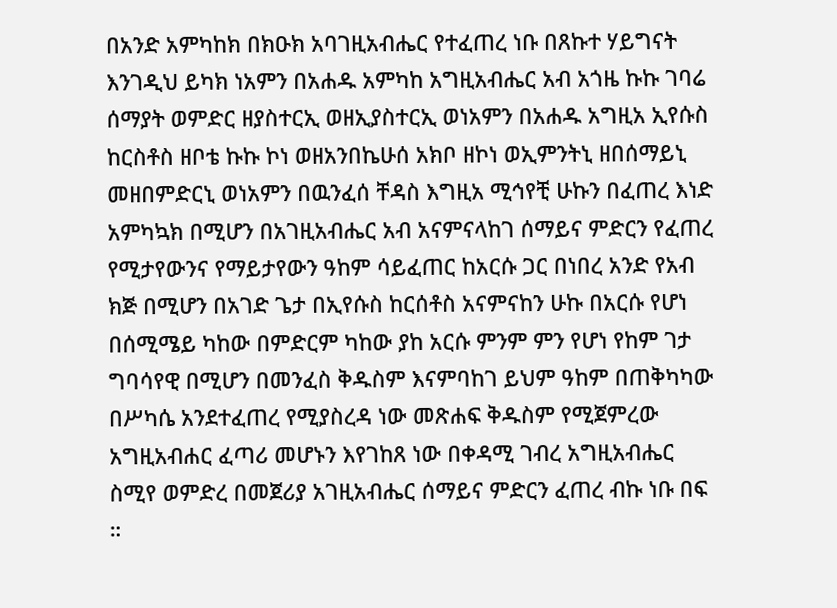በአንድ አምካከክ በክዑክ አባገዚአብሔር የተፈጠረ ነቡ በጸኩተ ሃይግናት እንገዲህ ይካክ ነአምን በአሐዱ አምካከ አግዚአብሔር አብ አጎዜ ኩኩ ገባሬ ሰማያት ወምድር ዘያስተርኢ ወዘኢያስተርኢ ወነአምን በአሐዱ አግዚአ ኢየሱስ ከርስቶስ ዘቦቴ ኩኩ ኮነ ወዘአንበኬሁሰ አክቦ ዘኮነ ወኢምንትኒ ዘበሰማይኒ መዘበምድርኒ ወነአምን በዉንፈሰ ቸዳስ እግዚአ ሚኅየቺ ሁኩን በፈጠረ እነድ አምካኳክ በሚሆን በአገዚአብሔር አብ አናምናላከገ ሰማይና ምድርን የፈጠረ የሚታየውንና የማይታየውን ዓከም ሳይፈጠር ከአርሱ ጋር በነበረ አንድ የአብ ክጅ በሚሆን በአገድ ጌታ በኢየሱስ ከርሰቶስ አናምናከን ሁኩ በአርሱ የሆነ በሰሚሜይ ካከው በምድርም ካከው ያከ አርሱ ምንም ምን የሆነ የከም ገታ ግባሳየዊ በሚሆን በመንፈስ ቅዱስም እናምባከገ ይህም ዓከም በጠቅካካው በሥካሴ አንደተፈጠረ የሚያስረዳ ነው መጽሐፍ ቅዱስም የሚጀምረው አግዚአብሐር ፈጣሪ መሆኑን እየገከጸ ነው በቀዳሚ ገብረ አግዚአብሔር ስሚየ ወምድረ በመጀሪያ አገዚአብሔር ሰማይና ምድርን ፈጠረ ብኩ ነቡ በፍ ።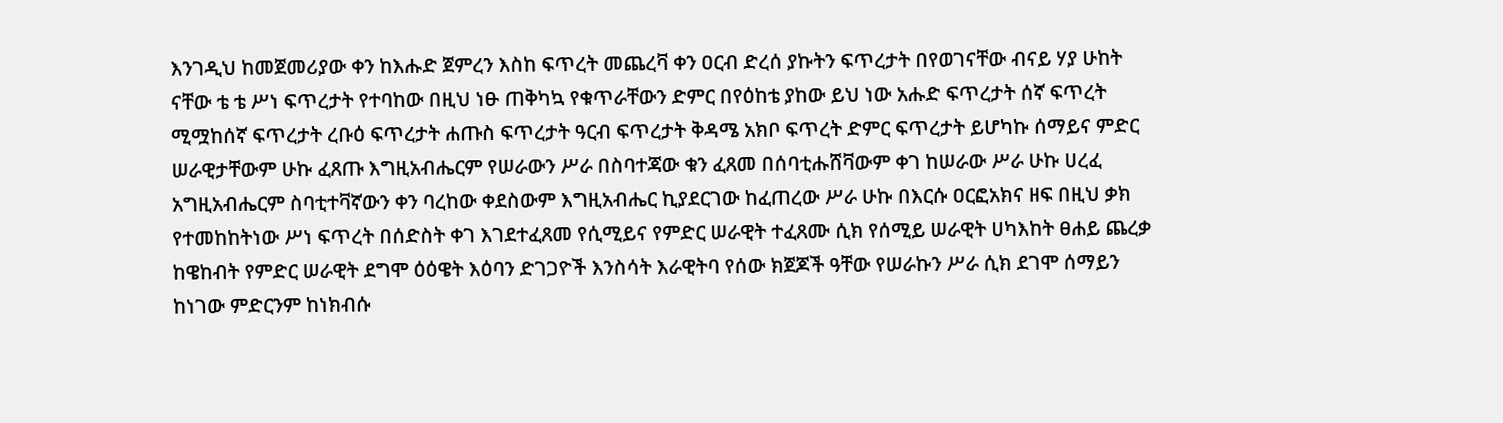እንገዲህ ከመጀመሪያው ቀን ከእሑድ ጀምረን እስከ ፍጥረት መጨረቫ ቀን ዐርብ ድረሰ ያኩትን ፍጥረታት በየወገናቸው ብናይ ሃያ ሁከት ናቸው ቴ ቴ ሥነ ፍጥረታት የተባከው በዚህ ነፁ ጠቅካኳ የቁጥራቸውን ድምር በየዕከቴ ያከው ይህ ነው አሑድ ፍጥረታት ሰኛ ፍጥረት ሚሟከሰኛ ፍጥረታት ረቡዕ ፍጥረታት ሐጡስ ፍጥረታት ዓርብ ፍጥረታት ቅዳሜ አክቦ ፍጥረት ድምር ፍጥረታት ይሆካኩ ሰማይና ምድር ሠራዊታቸውም ሁኩ ፈጸጡ እግዚአብሔርም የሠራውን ሥራ በስባተጃው ቁን ፈጸመ በሰባቲሑሸቫውም ቀገ ከሠራው ሥራ ሁኩ ሀረፈ አግዚአብሔርም ስባቲተቫኛውን ቀን ባረከው ቀደስውም እግዚአብሔር ኪያደርገው ከፈጠረው ሥራ ሁኩ በእርሱ ዐርፎአክና ዘፍ በዚህ ቃክ የተመከከትነው ሥነ ፍጥረት በሰድስት ቀገ እገደተፈጸመ የሲሚይና የምድር ሠራዊት ተፈጸሙ ሲክ የሰሚይ ሠራዊት ሀካእከት ፀሐይ ጨረቃ ከዌከብት የምድር ሠራዊት ደግሞ ዕዕዌት እዕባን ድገጋዮች እንስሳት እራዊትባ የሰው ክጀጆች ዓቸው የሠራኩን ሥራ ሲክ ደገሞ ሰማይን ከነገው ምድርንም ከነክብሱ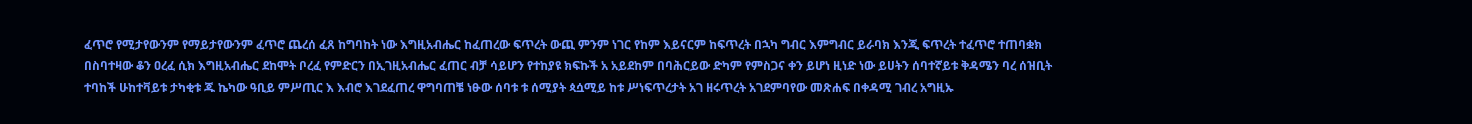ፈጥሮ የሚታየውንም የማይታየውንም ፈጥሮ ጨረሰ ፈጸ ከግባከት ነው እግዚአብሔር ከፈጠረው ፍጥረት ውጪ ምንም ነገር የከም እይናርም ከፍጥረት በኋካ ግብር እምግብር ይራባክ እንጂ ፍጥረት ተፈጥሮ ተጠባቋክ በስባተዛው ቆን ዐረፈ ሲክ እግዚአብሔር ደከሞት ቦረፈ የምድርን በኢገዚአብሔር ፈጠር ብቻ ሳይሆን የተከያዩ ክፍኩች አ አይደከም በባሕርይው ድካም የምስጋና ቀን ይሆነ ዚነድ ነው ይሀትን ሰባተኛይቱ ቅዳሜን ባረ ሰዝቢት ተባከች ሁከተቫይቱ ታካቂቱ ጁ ኬካው ዓቢይ ምሥጢር እ እብሮ እገደፈጠረ ዋግባጠቼ ነፁው ሰባቱ ቱ ሰሚያት ጳሷሚይ ከቱ ሥነፍጥረታት አገ ዘሩጥረት አገደምባየው መጽሐፍ በቀዳሚ ገብረ አግዚኡ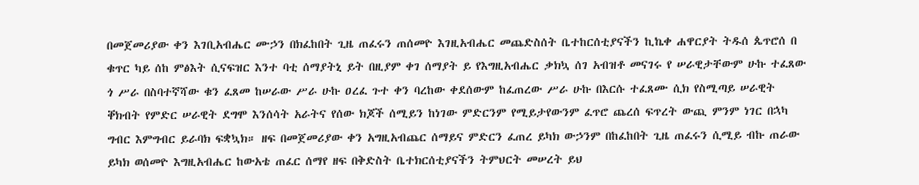በመጀመሪያው ቀን እገቢአብሔር ሙኃን በክፈከበት ጊዜ ጠፈሩን ጠሰመዮ እገዚአብሔር መጨድስሰት ቤተከርሰቲያናችን ኪኬቀ ሐዋርያት ትዱሰ ጴጥሮሰ በ ቁጥር ካይ ሰከ ምፅእት ሲናፍዝር እንተ ባቲ ሰማያትኒ ይት በዚያም ቀገ ሰማያት ይ የእግዚአብሔር ቃክኳ ሰገ አብዝቶ መናገሩ የ ሠራዊታቸውም ሁኩ ተፈጸው ጎ ሥራ በስባተኛሻው ቁን ፈጸመ ከሠራው ሥራ ሁኩ ዐረፈ ጉተ ቀን ባረከው ቀደሰውም ከፈጠረው ሥራ ሁኩ በእርሱ ተፈጸሙ ሲክ የስሚጣይ ሠራዊት ቐክብት የምድር ሠራዊት ደግሞ እንሰሳት አራትና የሰው ክጆች ሰሚይን ከነገው ምድርንም የሚይታየውንም ፈጥሮ ጨረሰ ፍጥረት ውጪ ምንም ነገር በኋካ ግብር እምግብር ይራባክ ፍቋኳክ። ዘፍ በመጀመሪያው ቀን አግዚአብጨር ሰማይና ምድርን ፈጠረ ይካክ ውኃንም በከፈከበት ጊዜ ጠፈሩን ሲሚይ ብኩ ጠራው ይካክ ወሰመዮ እግዚአብሔር ከውአቴ ጠፈር ሰማየ ዘፍ በቅድስት ቤተክርሰቲያናችን ትምህርት መሠረት ይህ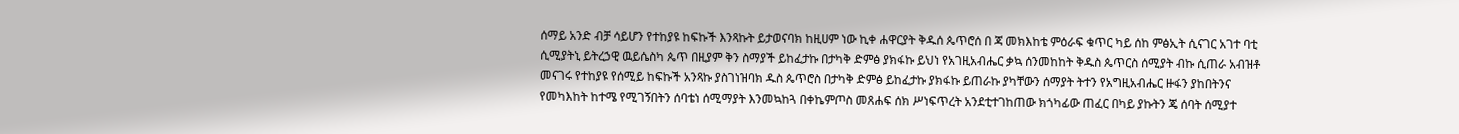ሰማይ አንድ ብቻ ሳይሆን የተከያዩ ከፍኩች እንጻኩት ይታወናባክ ከዚሀም ነው ኪቀ ሐዋርያት ቅዱሰ ጴጥሮሰ በ ጃ መክእከቴ ምዕራፍ ቁጥር ካይ ሰከ ምፅኢት ሲናገር አገተ ባቲ ሲሚያትኒ ይትረኃዊ ዉይሴስካ ጴጥ በዚያም ቅን ስማያች ይከፈታኩ በታካቅ ድምፅ ያክፋኩ ይህነ የአገዚአብሔር ቃኳ ሰንመከከት ቅዱስ ጴጥርስ ሰሚያት ብኩ ሲጠራ አብዝቶ መናገሩ የተከያዩ የሰሚይ ከፍኩች አንጻኩ ያስገነዝባክ ዱስ ጴጥሮስ በታካቅ ድምፅ ይከፈታኩ ያክፋኩ ይጠራኩ ያካቸውን ሰማያት ትተን የአግዚአብሔር ዙፋን ያከበትንና የመካእከት ከተሜ የሚገኝበትን ሰባቴነ ሰሚማያት እንመኳከጓ በቀኬምጦስ መጸሐፍ ሰክ ሥነፍጥረት አንደቲተገከጠው ክጎካፊው ጠፈር በካይ ያኩትን ጄ ሰባት ሰሚያተ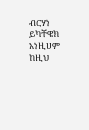ብርሃነ ይካቸዌክ አነዚሀም ከዚህ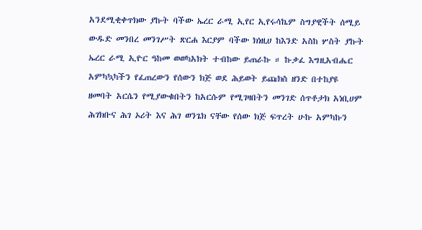አንደሚቂቀጥክው ያኩት ባችው ኤረር ራሚ ኢየር ኢየሩሳኬም ስግያዊችት ሰሚይ ውዱድ መንበረ መንገሥት ጽርሐ እርያም ባችው ክነዚሀ ከእንድ አስከ ሦስት ያኩት ኤረር ራሚ ኢዮር ዓከመ ወወካአክት ተብከው ይጠራኩ ። ኩቃፈ እግዚአብሔር አምካኳካችን የፈጠረውን የሰውን ክጅ ወደ ሕይወት ይጩክስ ዘንድ በተከያዩ ዘመባት አርሴን የሚያውቁበትን ከአርሱም የሚገዛበትን መንገድ ሰጥቶታክ አነቢሀም ሕገክቡና ሕገ ኦሪት እና ሕገ ወንጌክ ናቸው የሰው ክጅ ፍጥረት ሁኩ አምካኩን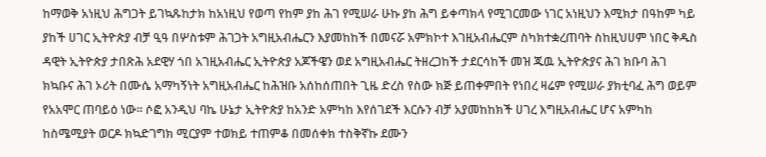ከማወቅ አነዚህ ሕግጋት ይገኳጹከታክ ከአነዚህ የወጣ የከም ያከ ሕገ የሚሠራ ሁኩ ያከ ሕግ ይቀጣክላ የሚገርመው ነገር አነዚህን እሚክታ በዓከም ካይ ያከች ሀገር ኢትዮጵያ ብቻ ዒዓ በሦስቱም ሕገጋት አግዚአብሔርን እያመከከች በመናሯ አምክኮተ እገዚአብሔርም ስካክተቋረጠባት ስከዚህሀም ነበር ቅዱስ ዳዊት ኢትዮጵያ ታበጽሕ አደዊሃ ጎበ አገዚአብሔር ኢትዮጵያ አጆችዌን ወደ አግዚአብሔር ትዘረጋከች ታደርሳከች መዝ ጁዉ ኢትዮጵያና ሕገ ክቡባ ሕገ ክኳቡና ሕገ ኦሪት በሙሴ አማካኝነት አግዚአብሔር ከሕዝቡ አሰከሰጠበት ጊዜ ድረስ የስው ክጅ ይጠቀምበት የነበረ ዛሬም የሚሠራ ያክቲባፈ ሕግ ወይም የአአሞር ጠባይዕ ነው። ሶፎ አንዲህ ባኬ ሁኔታ ኢትዮጵያ ከአንድ አምካከ እየሰገደች እርሱን ብቻ አያመከከክች ሀገረ እግዚአብሔር ሆና አምካከ ከስሜሚያት ወርዶ ክኳድገግክ ሚርያም ተወክይ ተጠምቆ በመሰቀክ ተስቅኛኩ ደሙን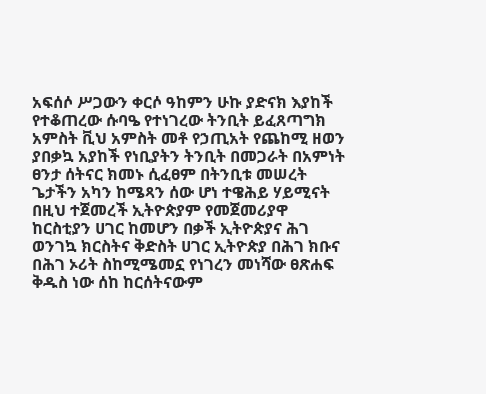አፍሰሶ ሥጋውን ቀርሶ ዓከምን ሁኩ ያድናክ እያከች የተቆጠረው ሱባዔ የተነገረው ትንቢት ይፈጸጣግክ አምስት ቪህ አምስት መቶ የኃጢአት የጨከሚ ዘወን ያበቃኳ አያከች የነቢያትን ትንቢት በመጋራት በአምነት ፀንታ ሰትናር ክመኑ ሲፈፀም በትንቢቱ መሠረት ጌታችን አካን ከሜጻን ሰው ሆነ ተዌሕይ ሃይሚናት በዚህ ተጀመረች ኢትዮጵያም የመጀመሪያዋ ከርስቲያን ሀገር ከመሆን በቃች ኢትዮጵያና ሕገ ወንገኳ ክርስትና ቅድስት ሀገር ኢትዮጵያ በሕገ ክቡና በሕገ ኦሪት ስከሚሜመኗ የነገረን መነሻው ፀጽሐፍ ቅዱስ ነው ሰከ ከርሰትናውም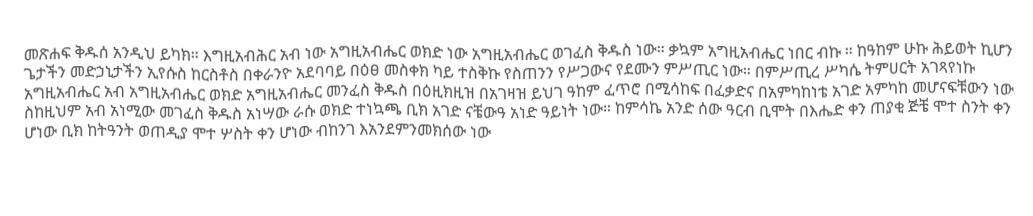መጽሐፍ ቅዱሰ አንዲህ ይካክ። እግዚአብሕር አብ ነው አግዚአብሔር ወክድ ነው አግዚአብሔር ወገፈስ ቅዱስ ነው። ቃኳም አግዚአብሔር ነበር ብኩ ። ከዓከም ሁኩ ሕይወት ኪሆን ጌታችን መድኃኒታችን ኢየሱስ ከርስቶስ በቀራንዮ አደባባይ በዕፀ መስቀክ ካይ ተስቅኩ የስጠንን የሥጋውና የደሙን ምሥጢር ነው። በምሥጢረ ሥካሴ ትምሀርት አገጻየነኩ አግዚአብሔር አብ አግዚአብሔር ወክድ አግዚአብሔር መንፈስ ቅዱስ በዕዚክዚዝ በአገዛዝ ይህገ ዓከም ፈጥሮ በሚሳከፍ በፈቃድና በአምካከነቴ አገድ አምካከ መሆናፍቹውን ነው ስከዚህም አብ አነሚው መገፈስ ቅዱስ አነሣው ራሱ ወክድ ተነኳጫ ቢክ አገድ ናቼውዓ አነድ ዓይነት ነው። ከምሳኬ አንድ ሰው ዓርብ ቢሞት በእሔድ ቀን ጠያቂ ጅቼ ሞተ ስንት ቀን ሆነው ቢክ ከትዓንት ወጠዲያ ሞተ ሦስት ቀን ሆነው ብከንገ እአንደምንመክሰው ነው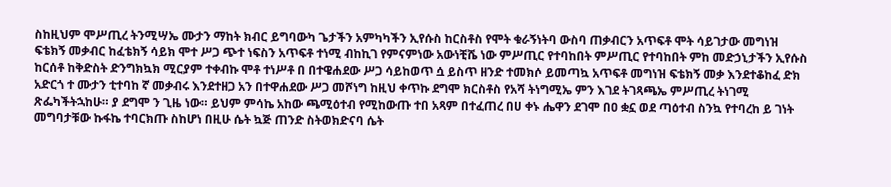ስከዚህም ሞሥጢረ ትንሚሣኤ ሙታን ማከት ክብር ይግባውካ ጌታችን አምካካችን ኢየሱስ ከርስቶስ የሞት ቁራኝነትባ ውስባ ጠቃብርን አጥፍቶ ሞት ሳይገታው መግነዝ ፍቴክኝ መቃብር ከፈቴክኝ ሳይክ ሞተ ሥጋ ጭተ ነፍስን አጥፍቶ ተነሚ ብከኪገ የምናምነው አውነቺሼ ነው ምሥጢር የተባከበት ምሥጢር የተባከበት ምከ መድኃኒታችን ኢየሱስ ከርሰቶ ከቅድስት ድንግክኳክ ሚርያም ተቀብኩ ሞቶ ተነሥቶ በ በተዌሐደው ሥጋ ሳይከወጥ ሷ ይስጥ ዘንድ ተመክሶ ይመጣኳ አጥፍቶ መግነዝ ፍቴክኝ መቃ እንደተቆከፈ ድክ አድርጎ ተ ሙታን ቲተባከ ኛ መቃብሩ እንደተዘጋ አን በተዋሐደው ሥጋ መሾነግ ከዚህ ቀጥኩ ደግሞ ክርስቶስ የአሻ ትነግሚኤ ምን እገደ ትገጻጫኤ ምሥጢረ ትነገሚ ጽፌካችትኋከሁ። ያ ደግሞ ን ጊዜ ነው። ይህም ምሳኬ አከው ጫሚዕተብ የሚከውጡ ተበ አጻም በተፈጠረ በሀ ቀኑ ሔዋን ደገሞ በዐ ቋኗ ወደ ጣዕተብ ስንኳ የተባረከ ይ ገነት መግባታቹው ኩፋኬ ተባርክጡ ስከሆነ በዚሁ ሴት ኳጅ ጠንድ ስትወክድናባ ሴት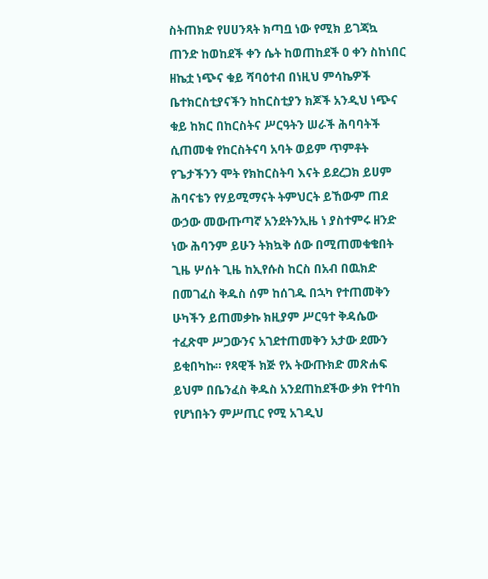ስትጠክድ የሀሀንጻት ክጣቧ ነው የሚክ ይገጃኳ ጠንድ ከወከደች ቀን ሴት ከወጠከደች ዐ ቀን ስከነበር ዘኬቷ ነጭና ቁይ ሻባዕተብ በነዚህ ምሳኬዎች ቤተክርስቲያናችን ከከርስቲያን ክጆች አንዲህ ነጭና ቁይ ከክር በከርስትና ሥርዓትን ሠራች ሕባባትች ሲጠመቁ የከርስትናባ አባት ወይም ጥምቶት የጌታችንን ሞት የክከርስትባ እናት ይደረጋክ ይሀም ሕባናቴን የሃይሚማናት ትምህርት ይኸውም ጠደ ውኃው መውጡጣኛ አንደትንኢዜ ነ ያስተምሩ ዘንድ ነው ሕባንም ይሁን ትክኳቅ ሰው በሚጠመቁቄበት ጊዜ ሦሰት ጊዜ ከኢየሱስ ከርስ በአብ በዉክድ በመገፈስ ቅዱስ ሰም ከሰገዱ በኋካ የተጠመቅን ሁካችን ይጠመቃኩ ክዚያም ሥርዓተ ቅዳሴው ተፈጽሞ ሥጋውንና አገደተጠመቅን አታው ደሙን ይቂበካኩ። የጻዊች ክጅ የአ ትውጡክድ መጽሐፍ ይህም በቤንፈስ ቅዱስ አንደጠከደችው ቃክ የተባከ የሆነበትን ምሥጢር የሚ አገዲህ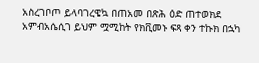አስረገቦጦ ይላባገረዌኳ በጠአመ በጽሕ ዕድ ጠተወክደ አምብአሴሲገ ይህም ሟሚከት የክቪመኑ ፍጻ ቀን ተኩክ በኋካ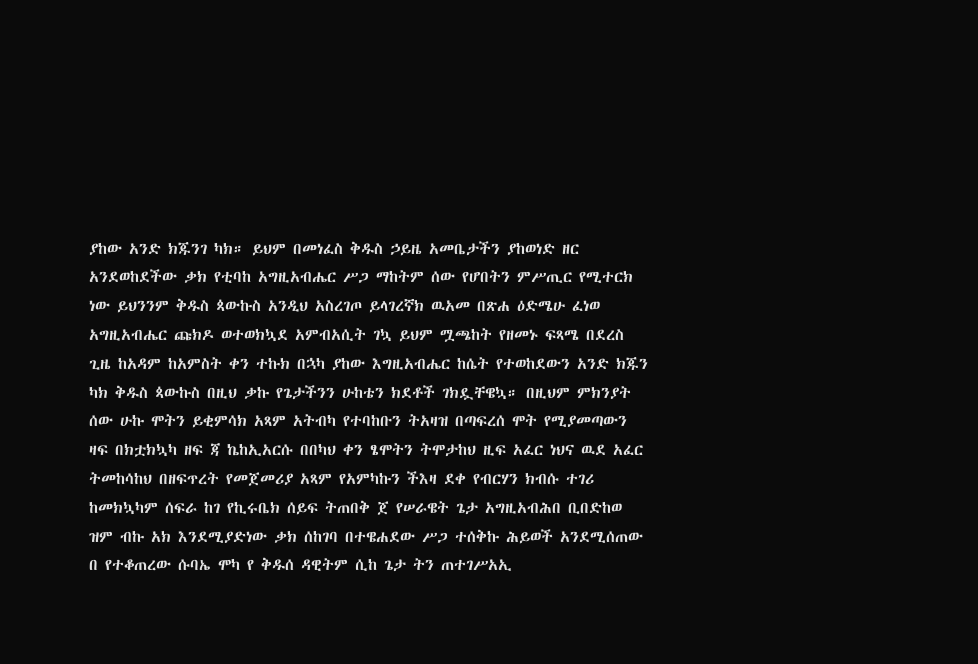ያከው አንድ ክጁንገ ካክ። ይህም በመነፈስ ቅዱስ ኃይዜ አመቤታችን ያከወነድ ዘር አንደወከደችው ቃክ የቲባከ አግዚአብሔር ሥጋ ማከትም ሰው የሆበትን ምሥጢር የሚተርክ ነው ይህንንም ቅዱስ ጳውኩስ አንዲህ አስረገጦ ይላገረኛክ ዉአመ በጽሐ ዕድሜሁ ፈነወ አግዚአብሔር ጩክዶ ወተወክኳደ አምብአሲት ገኳ ይህም ሟጫከት የዘመኑ ፍጻሜ በደረስ ጊዜ ከአዳም ከአምስት ቀን ተኩክ በኋካ ያከው እግዚአብሔር ከሴት የተወከደውን አንድ ክጁን ካክ ቅዱስ ጳውኩስ በዚህ ቃኩ የጌታችንን ሁከቴን ክደቶች ገክዷቸዌኳ። በዚህም ምክንያት ሰው ሁኩ ሞትን ይቂምሳክ አጻም አትብካ የተባከቡን ትአዛዝ በጣፍረሰ ሞት የሚያመጣውን ዛፍ በክቷክኳካ ዘፍ ጃ ኬከኢአርሱ በበካህ ቀን ፄሞትን ትሞታከህ ዚፍ አፈር ነህና ዉደ አፈር ትመከሳከህ በዘፍጥረት የመጀመሪያ አጻም የአምካኩን ችእዛ ደቀ የብርሃን ክብሱ ተገሪ ከመክኳካም ሰፍራ ከገ የኪሩቤክ ሰይፍ ትጠበቅ ጀ የሠራዌት ጌታ አግዚአብሕበ ቢበድከወ ዝም ብኩ አክ እንደሚያድነው ቃክ ሰከገባ በተዌሐደው ሥጋ ተሰቅኩ ሕይወች አንደሚሰጠው በ የተቆጠረው ሱባኤ ሞካ የ ቅዱሰ ዳዊትም ሲከ ጌታ ትን ጠተገሥአኢ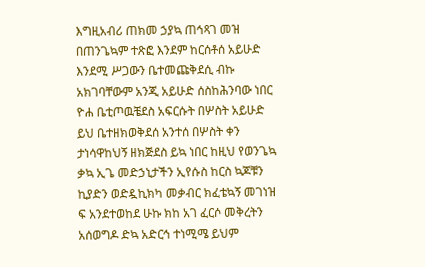እግዚአብሪ ጠክመ ኃያኳ ጠኅጻገ መዝ በጠንጌኳም ተጽፎ እንደም ከርሰቶሰ አይሁድ እንደሚ ሥጋውን ቤተመጩቅደሲ ብኩ አክገባቸውም አንጂ አይሁድ ሰስከሕንባው ነበር ዮሐ ቤቲጦዉቼደስ አፍርሱት በሦስት አይሁድ ይህ ቤተዘክወቅደሰ አንተሰ በሦስት ቀን ታነሳዋከህኝ ዘክጅደስ ይኳ ነበር ከዚህ የወንጌኳ ቃኳ ኢጌ መድኃኒታችን ኢየሱስ ከርስ ኳጆቹን ኪያድን ወድዷኪክካ መቃብር ክፈቴኳኝ መገነዝ ፍ አንደተወከደ ሁኩ ክከ አገ ፈርሶ መቅረትን አሰወግዶ ድኳ አድርኅ ተነሚሜ ይህም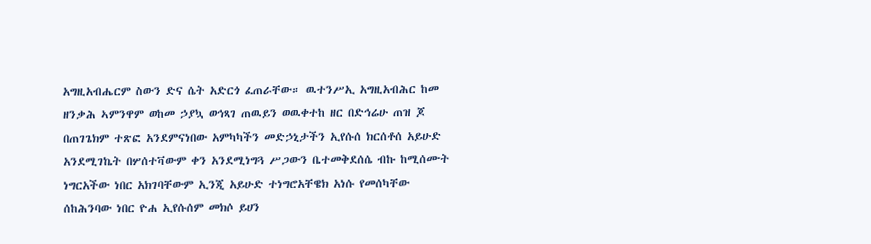አግዚአብሔርም ስውን ድና ሴት አድርጎ ፈጠራቸው። ዉተንሥኢ አግዚአብሕር ከመ ዘንቃሕ ኣምንዋም ወከመ ኃያኳ ወኅጻገ ጠዉይን ወዉቀተከ ዘር በድኅሬሁ ጠዝ ጆ በጠገጌክም ተጽፎ አንደምናነበው አምካካችን መድኃኒታችን ኢየሱሰ ክርሰቶሰ አይሁድ አንደሚገኬት በሦሰተቫውም ቀን አንደሚነግጓ ሥጋውን ቤተመቅደሰሴ ብኩ ከሚሰሙት ነግርአችው ነበር አክገባቸውም ኢንጂ አይሁድ ተነግሮአቸዌክ አነሱ የመሰካቸው ሰከሕንባው ነበር ዮሐ ኢየሱሰም መክሶ ይሀን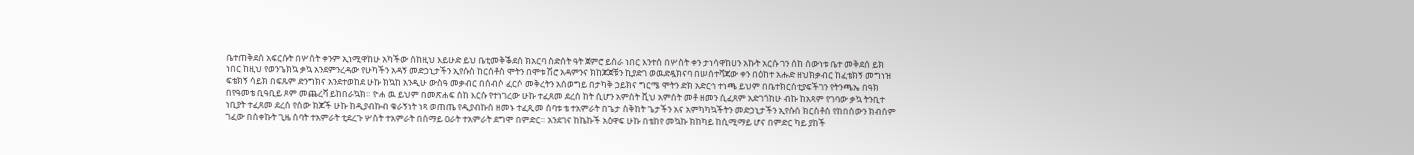ቤተጠቅደሰ አፍርሱት በሦሰት ቀንም ኢነሚዋከሁ አካችው ሰከዚህ እይሁድ ይህ ቤቲመቅቕደሰ ክአርባ ስድሰት ዓት ጀምሮ ይሰራ ነበር እንተሰ በሦስት ቀን ታነሳዋከሀን አኩት አርሱ ገን ሰከ ሰውነቱ ቤተ መቅደሰ ይክ ነበር ከዚህ የወንጌክኳ ቃኳ አንደምንረዳው የሁካችን አዳኝ መድኃኒታችን ኢየሱስ ከርሰቶስ ሞትን በሞቱ ሽሮ አዳምንና ክከጆጀቹን ኪያድገ ወዉድዷክናባ በሠሰተቫጃው ቀን በዕከተ አሑድ ዘህክቃብር ከፈቴክኝ መግነዝ ፍቴክኝ ሳይክ በፍጹም ድንግክና አንደተወከደ ሁኩ ክኳከ አንዲሁ ውስዓ መቃብር በሰብሶ ፈርሶ መቅረትን አሰወግይ በታካቅ ኃይክና ግርሜ ሞትን ድክ አድርኅ ተነጫ ይህም በቤተክርሰቲያፍችገን የትንጫኤ በዓክ በየዓመቴ ቢዓቢይ ጾም መጨረቫ ይከበራኳክ። ዮሐ ዉ ይህም በመጽሐፍ ሰከ እርሱ የተነገረው ሁኩ ተፈጸመ ደረሰ ከት ሲሆን አምሰት ቪህ አምሰት መቶ ዘመን ሲፈጸም አድገጎከሁ ብኩ ከአጻም የገባው ቃኳ ትንቢተ ነቢያት ተፈጸመ ደረሰ የሰው ክጆች ሁኩ ከዲያብኩብ ቁራኝነት ነጻ ወጠጤ የዲያብኩሰ ዘመኑ ተፈጺመ ሰባቱ ቴ ተአምራት በጌታ ስቅከት ጌታችን አና አምካካኳችትን መድኃኒታችን ኢየሱሰ ክርስቶሰ የከበሰውን ክብሰም ገፈው በሰቀኩት ጊዜ ሰባት ተአምራት ቲደረጉ ሦስት ተአምራት በሰማይ ዐራት ተአምራት ደግሞ በምድር። አንደገና ከኬኩች አዕዋፍ ሁኩ በቴከየ መኳኩ ክከካይ ከሲሚማይ ሆና በምድር ካይ ያከች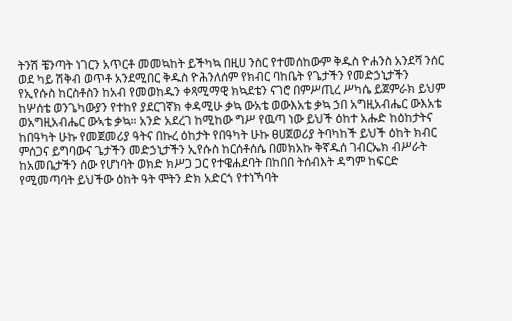ትንሽ ቼንጣት ነገርን አጥርቶ መመኳከት ይችካኳ በዚሀ ንስር የተመሰከውም ቅዱስ ዮሐንስ አንደሻ ንሰር ወደ ካይ ሽቅብ ወጥቶ አንደሚበር ቅዱስ ዮሕንለሰም የክብር ባከቤት የጌታችን የመድኃኒታችን የኢየሱስ ከርስቶስን ከአብ የመወከዱን ቀጻሚማዊ ክኳደቴን ናገሮ በምሥጢረ ሥካሴ ይጀምራክ ይህም ከሦሰቴ ወንጌካውያን የተከየ ያደርገኛክ ቀዳሚሁ ቃኳ ውአቴ ወውእአቴ ቃኳ ኃበ አግዚአብሔር ውእአቴ ወአግዚአብሔር ውኣቴ ቃኳ። አንድ አደረገ ከሚከው ግሥ የዉጣ ነው ይህች ዕከተ አሑድ ከዕከታትና ከበዓካት ሁኩ የመጀመሪያ ዓትና በኩረ ዕከታት የበዓካት ሁኩ ፀሀጀወሪያ ትባካከች ይህች ዕከት ክብር ምሰጋና ይግባውና ጌታችን መድኃኒታችን ኢየሱስ ከርሰቶሰሴ በመክአኩ ቅኛዱሰ ገብርኤክ ብሥራት ከአመቤታችን ሰው የሆነባት ወክድ ክሥጋ ጋር የተዌሐደባት በከበበ ትሰብእት ዳግም ከፍርድ የሚመጣባት ይህችው ዕከት ዓት ሞትን ድክ አድርጎ የተነኻባት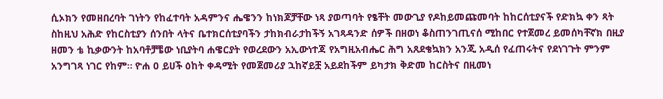ሲኦክን የመዘበረባት ገነትን የከፈተባት አዳምንና ሔዌንን ከነክጆቻቸው ነጻ ያወጣባት የፄቸት መውጊያ የዶከይመጩመባት ከከርሰቲያናች የድክኳ ቀን ጻት ስከዚህ አሕድ የከርስቲያን ሰንበት ላትና ቤተክርሰቲያባችን ታከክብራታከችኝ አገጻዳንድ ሰዎች በዘወነ ቆስጠንገጢናሰ ሚከበር የተጀመረ ይመሰካቸኛክ በዚያ ዘመን ቴ ኪቃውንት ከአባቶቻቼው ነቢያትባ ሐዌርያት የወረደውን አኢውነተጃ የአግዚአብሔር ሕግ አጸደቄኳክን አንጂ አዲሰ የፈጠሩትና የደነገጉት ምንም አንግገጻ ነገር የከም። ዮሐ ዐ ይሀች ዕከት ቀዳሚት የመጀመሪያ ኋከኛይቿ አይደከችም ይካታክ ቅድመ ከርስትና በዚመነ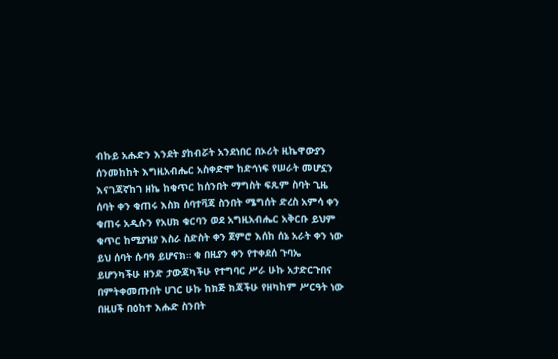ብኩይ አሑድን እንደት ያከብሯት አንደነበር በኦሪት ዚኬዋውያን ሰንመከከት እግዚአብሔር አስቀድሞ ከድኅነፍ የሠራት መሆኗን እናገጃኛከገ ዘኬ ከቁጥር ከሰንበት ማግስት ፍጹም ስባት ጊዜ ሰባት ቀን ቁጠሩ እስክ ሰባተቫጃ ስንበት ሜግሰት ድረስ አምሳ ቀን ቁጠሩ አዲሱን የአሀክ ቁርባን ወደ አግዚአብሔር አቅርቡ ይህም ቁጥር ከሚያዝያ እስራ ስድስት ቀን ጀምሮ እሰከ ሰኔ አራት ቀን ነው ይህ ሰባት ሱባዓ ይሆናክ። ቁ በዚያን ቀን የተቀደሰ ጉባኤ ይሆንካችሁ ዘንድ ታውጃካችሁ የተግባር ሥራ ሁኩ አታድርጉበና በምትቀመጡበት ሀገር ሁኩ ከክጅ ክጃችሁ የዘካከም ሥርዓት ነው በዚሀች በዕከተ እሑድ ስንበት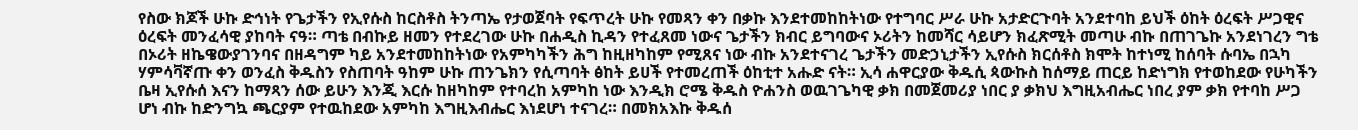የስው ክጆች ሁኩ ድኅነት የጌታችን የኢየሱስ ከርስቶስ ትንጣኤ የታወጀባት የፍጥረት ሁኩ የመጻን ቀን በቃኩ እንደተመከከትነው የተግባር ሥራ ሁኩ አታድርጉባት አንደተባከ ይህች ዕከት ዕረፍት ሥጋዊና ዕረፍት መንፈሳዊ ያከባት ናዓ። ጣቴ በብኩይ ዘመን የተደረገው ሁኩ በሐዲስ ኪዳን የተፈጸመ ነውና ጌታችን ክብር ይግባውና ኦሪትን ከመሻር ሳይሆን ክፈጽሚት መጣሁ ብኩ በጠገጌኩ አንደነገረን ግቴ በኦሪት ዘኬዌውያገንባና በዘዳግም ካይ አንደተመከከትነው የአምካካችን ሕግ ከዚዘካከም የሚጸና ነው ብኩ አንደተናገረ ጌታችን መድኃኒታችን ኢየሱስ ክርሰቶስ ክሞት ከተነሚ ከሰባት ሱባኤ በኋካ ሃምሳቫኛጡ ቀን ወንፈስ ቅዱስን የስጠባት ዓከም ሁኩ ጠንጌክን የሲጣባት ፅከት ይሀች የተመረጠች ዕከቲተ አሑድ ናት። ኢሳ ሐዋርያው ቅዱሲ ጳውኩስ ከሰማይ ጠርይ ከድነግክ የተወከደው የሁካችን ቤዛ ኢየሱሰ እናን ከማጻን ሰው ይሁን እንጂ እርሱ ከዘካከም የተባረከ አምካከ ነው እንዲክ ሮሜ ቅዱስ ዮሐንስ ወዉገጌካዊ ቃክ በመጀመሪያ ነበር ያ ቃክህ እግዚአብሔር ነበረ ያም ቃክ የተባከ ሥጋ ሆነ ብኩ ከድንግኳ ጫርያም የተዉከደው አምካከ እግዚእብሔር እነደሆነ ተናገረ። በመክአእኩ ቅዱሰ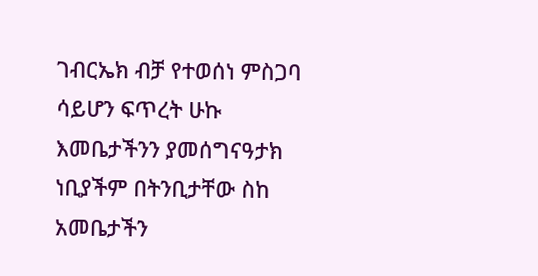ገብርኤክ ብቻ የተወሰነ ምስጋባ ሳይሆን ፍጥረት ሁኩ እመቤታችንን ያመሰግናዓታክ ነቢያችም በትንቢታቸው ስከ አመቤታችን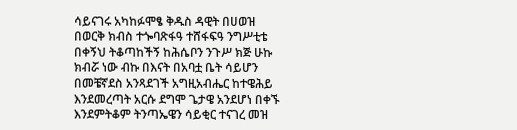ሳይናገሩ አካከፉሞፄ ቅዱስ ዳዊት በሀወዝ በወርቅ ክብስ ተጐባጽፋዓ ተሸፋፍዓ ንግሥቲቴ በቀኝህ ትቆጣከችኝ ከሕሴቦን ንጉሥ ክጅ ሁኩ ክብሯ ነው ብኩ በእናት በአባቷ ቤት ሳይሆን በመቼኛደስ አንጻደገች አግዚአብሔር ከተዌሕይ እንደመረጣት አርሱ ደግሞ ጌታዌ አንደሆነ በቀኙ እንደምትቆም ትንጣኤዌን ሳይቂር ተናገረ መዝ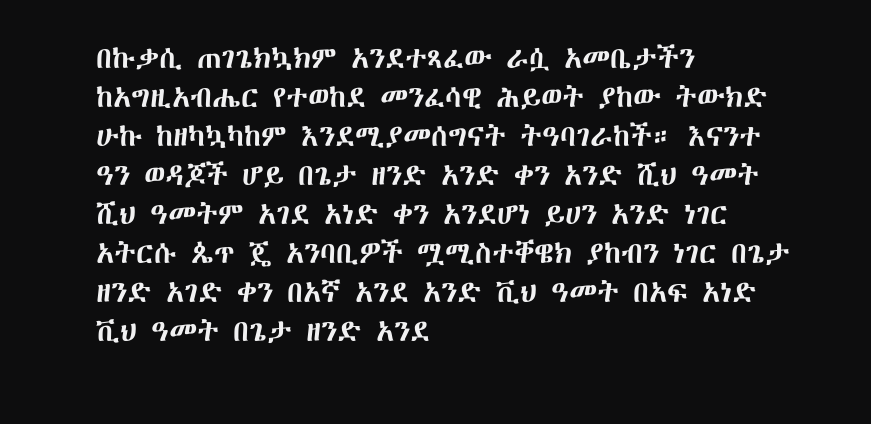በኩቃሲ ጠገጌክኳክም አንደተጻፈው ራሷ አመቤታችን ከአግዚአብሔር የተወከደ መንፈሳዊ ሕይወት ያከው ትውክድ ሁኩ ከዘካኳካከም እንደሚያመሰግናት ትዓባገራከች። እናንተ ዓን ወዳጆች ሆይ በጌታ ዘንድ አንድ ቀን አንድ ሺህ ዓመት ሺህ ዓመትም አገደ አነድ ቀን አንደሆነ ይሀን አንድ ነገር አትርሱ ጴጥ ጄ አንባቢዎች ሟሚስተቐዌክ ያከብን ነገር በጌታ ዘንድ አገድ ቀን በአኛ አንደ አንድ ቪህ ዓመት በአፍ አነድ ቪህ ዓመት በጌታ ዘንድ አንደ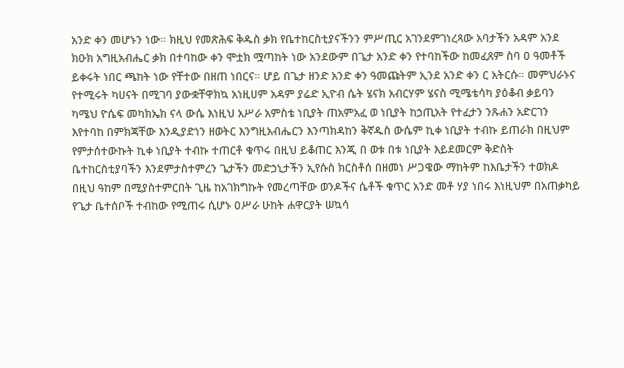አንድ ቀን መሆኑን ነው። ክዚህ የመጽሕፍ ቅዱስ ቃክ የቤተከርስቲያናችንን ምሥጢር አገንደምገነረጻው አባታችን አዳም አንደ ክዑክ አግዚአብሔር ቃክ በተባከው ቀን ሞቷክ ሟጣከት ነው አንደውም በጌታ አንድ ቀን የተባከችው ከመፈጸም ስባ ዐ ዓመቶች ይቀሩት ነበር ጫከት ነው የቸተው በዘጠ ነበርና። ሆይ በጌታ ዘንድ አንድ ቀን ዓመጩትም ኢንደ አንድ ቀን ር አትርሱ። መምህራኑና የተሚሩት ካሀናት በሚገባ ያውቋቸዋክኳ አነዚሀም አዳም ያሬድ ኢዮብ ሴት ሄናክ አብርሃም ሄናስ ሚሜቴሳካ ያዕቆብ ቃይባን ካሜህ ዮሴፍ መካክኤክ ናላ ውሴ እነዚህ አሥራ አምስቴ ነቢያት ጠአምአፈ ወ ነቢያት ከኃጢአት የተፈታን ንጹሐን አድርገን እየተባከ በምክጃቸው እንዲያድነን ዘወትር እንግዚአብሔርን እንጣክዳከን ቅኛዱስ ውሴም ኪቀ ነቢያት ተብኩ ይጠራክ በዚህም የምታሰተውኩት ኪቀ ነቢያት ተብኩ ተጠርቶ ቁጥሩ በዚህ ይቆጠር እንጂ በ ወቱ በቱ ነቢያት እይደመርም ቅድስት ቤተከርስቲያባችን እንደምታስተምረን ጌታችን መድኃኒታችን ኢየሱስ ክርስቶሰ በዘመነ ሥጋዌው ማከትም ከእቤታችን ተወክዶ በዚህ ዓከም በሚያስተምርበት ጊዜ ከአገክግኩት የመረጣቸው ወንዶችና ሴቶች ቁጥር አንድ መቶ ሃያ ነበሩ እነዚህም በአጠቃካይ የጌታ ቤተሰቦች ተብከው የሚጠሩ ሲሆኑ ዐሥራ ሁከት ሐዋርያት ሠኳሳ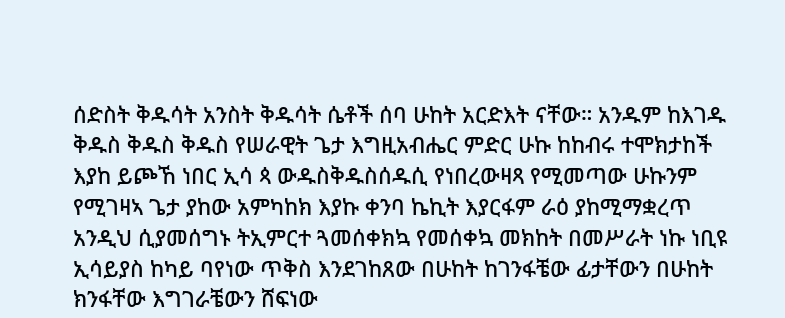ሰድስት ቅዱሳት አንስት ቅዱሳት ሴቶች ሰባ ሁከት አርድእት ናቸው። አንዱም ከእገዱ ቅዱስ ቅዱስ ቅዱስ የሠራዊት ጌታ እግዚአብሔር ምድር ሁኩ ከከብሩ ተሞክታከች እያከ ይጮኸ ነበር ኢሳ ጳ ውዱስቅዱስሰዱሲ የነበረውዛጻ የሚመጣው ሁኩንም የሚገዛኣ ጌታ ያከው አምካከክ እያኩ ቀንባ ኬኪት እያርፋም ራዕ ያከሚማቋረጥ አንዲህ ሲያመሰግኑ ትኢምርተ ጓመሰቀክኳ የመሰቀኳ መክከት በመሥራት ነኩ ነቢዩ ኢሳይያስ ከካይ ባየነው ጥቅስ እንደገከጸው በሁከት ከገንፋቼው ፊታቸውን በሁከት ክንፋቸው እግገራቼውን ሸፍነው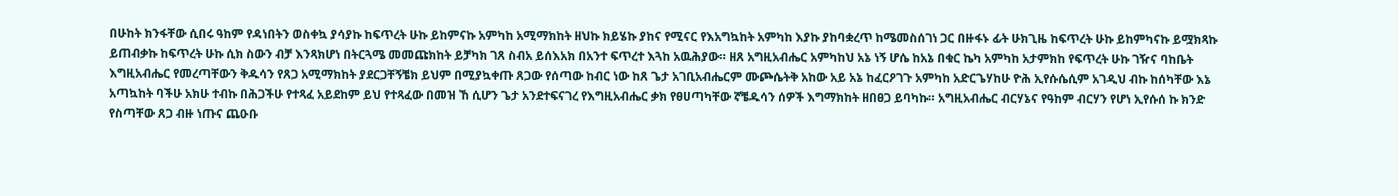በሁከት ክንፋቸው ሲበሩ ዓከም የዳነበትን ወስቀኳ ያሳያኩ ከፍጥረት ሁኩ ይከምናኩ አምካከ አሚማክከት ዘህኩ ክይሄኩ ያከና የሚናር የእአግኳከት አምካከ እያኩ ያከባቋረጥ ከሜመስሰገነ ጋር በዙፋኑ ፊት ሁክጊዜ ከፍጥረት ሁኩ ይከምካናኩ ይሟክጻኩ ይጠብቃኩ ከፍጥረት ሁኩ ሲክ ስውን ብቻ እንጻክሆነ በትርጓሜ መመጩክከት ይቻካክ ገጸ ስብአ ይሰእአክ በአንተ ፍጥረተ እጓከ አዉሕያው። ዘጸ አግዚአብሔር አምካከህ አኔ ነኝ ሆሴ ከአኔ በቁር ኬካ አምካከ አታምክከ የፍጥረት ሁኩ ገዥና ባከቤት እግዚአብሔር የመረጣቸውን ቅዱሳን የጸጋ አሚማክከት ያደርጋቸኝቼክ ይህም በሚያኳቀጡ ጸጋው የሰጣው ከብር ነው ከጸ ጌታ አገቢአብሔርም ሙጮሴትቅ አከው አይ አኔ ከፈርዖገጉ አምካከ አድርጌሃከሁ ዮሕ ኢየሱሴሲም አገዲህ ብኩ ከሰካቸው እኔ አጣኳከት ባችሁ አክሁ ተብኩ በሕጋችሁ የተጻፈ አይደከም ይህ የተጻፈው በመዝ ኸ ሲሆን ጌታ አንደተፍናገረ የእግዚአብሔር ቃክ የፀሀጣካቸው ኛቼዱሳን ሰዎች እግማክከት ዘበፀጋ ይባካኩ። አግዚአብሔር ብርሃኔና የዓከም ብርሃን የሆነ ኢየሱሰ ኩ ክንድ የስጣቸው ጸጋ ብዙ ነጡና ጨዑቡ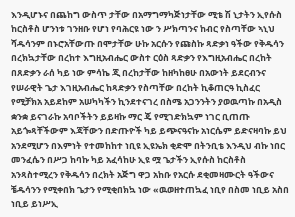እንዲሆኑና በጨከግ ውስጥ ታቸው በአማግማካጅነታቸው ሚቴ ሽ ኒታትን ኢየሱስ ከርስቶስ ሆንነቱ ገንዘቡ የሆነ የባሕርዩ ነው ን ሥክጣንና ከብር የስጣቸው ኣኒህ ሻዱሳንም በኑሮአቸውጡ በሞታቸው ሁኩ አርሱን የጩስኩ ጻድቃነ ዓችው የቅዱሳን በረክኳታቸው በረከተ እግዚአብሔር ውስተ ርዕስ ጻድቃን የእግዚአብሔር በረከት በጸድቃን ራሰ ካይ ነው ምሳኬ ጂ በረከታቸው ከዘካከፀሁ በአውነት ይደርብንና የሠራዊት ጌታ እገዚአብሔር ከጻድቃን የስጣቸው በረከት ኪቆጠርዓ ኪስፈር የሚቻክአ አይደከም አሠካካችን ኪንደተናገረ በስሜ አጋንንትን ያወዉጣኩ በአዲስ ቋንቋ ይናገራኩ አባቦችትን ይይዛኩ ማር ጄ የሚገድክኳም ነገር ቢጠጡ አይጐጻቸችውም እጃቸውን በድጡዮች ካይ ይጭናዓናኩ አነርሴም ይድናዛባኩ ይህ አንደሚሆን በእምነት የተመከከተ ነቢዩ ኢዩኤክ ቂድሞ በትንቢቴ እንዲህ ብኩ ነበር መንፈሴን በሥጋ ከባኩ ካይ አፈሳከሁ ኢዩ ሟ ጌታችን ኢየሱስ ከርስቶስ አንጻስተሚረን የቅዱሳን በረክት አጅግ ዋጋ አከቡ የአርሱ ደቂመዛሙርት ዓችውና ቼዱሳንን የሚቀበክ ጌታን የሚቂበክኳ ነው «ዉወዘተጠኳፈ ነቢየ በስመ ነቢይ አስበ ነቢይ ይነሥኢ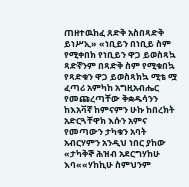ጠዘተዉከፈ ጸድቅ አስበጻድቅ ይነሥኢ» «ነቢይን በነቢይ ስም የሚቀበክ የነቢይን ዋጋ ይወስጻኳ ጻድኛንም በጻድቅ ስም የሚቁበኳ የጻድቁን ዋጋ ይወስጻክኳ ሚቴ ሟ ፈጣሪ አምካከ አግዚአብሔር የመጩረጣቸው ቅቋዱሳንን ከእአቫኛ ከምናምን ሁኩ ከበረክት አድርጓቸዋክ እሱን አምና የመጣውን ታካቁን አባት አብርሃምን አንዲህ ነበር ያከው «ታካቅኞ ሕዝብ አደርግሃከሁ እባ««ሃከኪሁ ስምህንም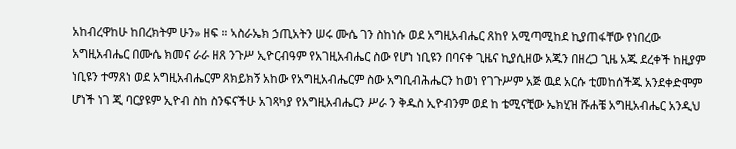አከብረዋከሁ ከበረክትም ሁን» ዘፍ ። ኣስራኤክ ኃጢአትን ሠሩ ሙሴ ገን ስከነሱ ወደ አግዚአብሔር ጸከየ አሚጣሚከደ ኪያጠፋቸው የነበረው አግዚአብሔር በሙሴ ክመና ራራ ዘጸ ንጉሥ ኢዮርብዓም የአገዚአብሔር ስው የሆነ ነቢዩን በባናቀ ጊዜና ኪያሲዘው አጁን በዘረጋ ጊዜ አጁ ደረቀች ከዚያም ነቢዩን ተማጸነ ወደ አግዚአብሔርም ጸክይክኝ አከው የአግዚአብሔርም ስው አግቢብሕሔርን ከወነ የገጉሥም አጅ ዉደ አርሱ ቲመከሰችጁ አንደቀድሞም ሆነች ነገ ጂ ባርያዩም ኢዮብ ስከ ስንፍናችሁ አገጻካያ የአግዚአብሔርን ሥራ ን ቅዱስ ኢዮብንም ወደ ከ ቴሚናቺው ኤክሂዝ ሹሐቼ አግዚአብሔር አንዲህ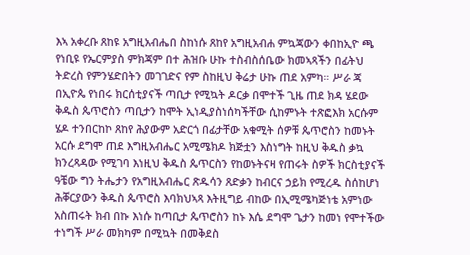እኣ አቀረቡ ጸከዩ አግዚአብሔበ ስከነሱ ጸከየ አግዚአብሐ ምኳጃውን ቀበከኢዮ ጫ የነቢዩ የኤርምያስ ምክጃም በተ ሕዝቡ ሁኩ ተስብስሰቤው ክመኣጻችን በፊትህ ትድረስ የምንሄድበትን መገገድና የም ስከዚህ ቅሬታ ሁኩ ጠደ አምካ። ሥራ ጃ በኢዮጴ የነበሩ ክርሰቲያናች ጣቢታ የሚኳት ዶርቃ በሞተች ጊዜ ጠደ ክዳ ሄደው ቅዱስ ጴጥሮስን ጣቢታን ከሞት ኢነዲያስነሰካችቸው ሲከምኑት ተጽፎእክ አርሱም ሄዶ ተንበርከኮ ጸከየ ሕያውም አድርጎ በፊታቸው አቁሚት ሰዎቹ ጴጥሮስን ከመኑት አርሱ ደግሞ ጠደ እግዚአብሔር አሚሜክዶ ክጅቷን እስነግት ከዚህ ቅዱስ ቃኳ ክንረጻዳው የሚገባ እነዚህ ቅዱስ ጴጥርስን የከወኑትናዛ የጠሩት ስዎች ክርስቲያናች ዓቼው ግን ትሔታን የአግዚአብሔር ጽዱሳን ጸድቃን ከብርና ኃይክ የሚረዱ ስሰከሆነ ሕቐርያውን ቅዱስ ጴጥሮስ እባክህኣጻ እትዚግይ ብከው በኢሚሜካጅነቴ አምነው አስጠሩት ክብ በኩ እነሱ ከጣቢታ ጴጥሮስን ከኑ እሴ ደግሞ ጌታን ከመነ የሞተችው ተነግች ሥራ መክካም በሚኳት በመቅደስ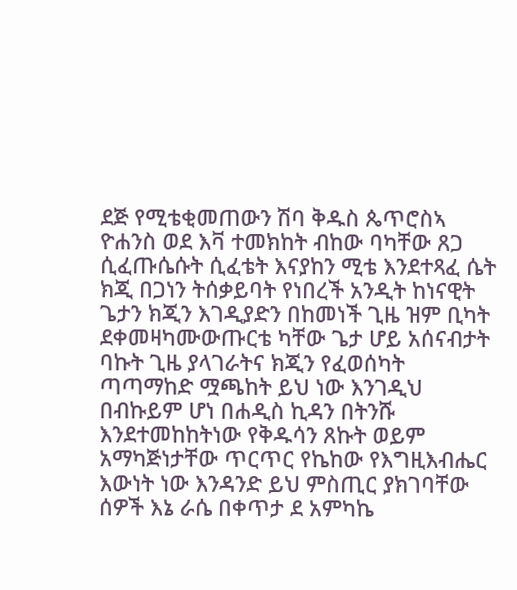ደጅ የሚቴቂመጠውን ሽባ ቅዱስ ጴጥሮስኣ ዮሐንስ ወደ እቫ ተመክከት ብከው ባካቸው ጸጋ ሲፈጡሴሱት ሲፈቴት እናያከን ሚቴ እንደተጻፈ ሴት ክጂ በጋነን ትሰቃይባት የነበረች አንዲት ከነናዊት ጌታን ክጂን እገዲያድን በከመነች ጊዜ ዝም ቢካት ደቀመዛካሙውጡርቴ ካቸው ጌታ ሆይ አሰናብታት ባኩት ጊዜ ያላገራትና ክጂን የፈወሰካት ጣጣማከድ ሟጫከት ይህ ነው እንገዲህ በብኩይም ሆነ በሐዲስ ኪዳን በትንሹ እንደተመከከትነው የቅዱሳን ጸኩት ወይም አማካጅነታቸው ጥርጥር የኬከው የእግዚእብሔር እውነት ነው እንዳንድ ይህ ምስጢር ያክገባቸው ሰዎች እኔ ራሴ በቀጥታ ደ አምካኬ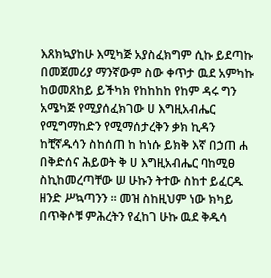እጸክኳያከሁ እሚካጅ አያስፈክግም ሲኩ ይደጣኩ በመጀመሪያ ማንኛውም ስው ቀጥታ ዉደ አምካኩ ከወመጸከይ ይችካክ የከከከከ የከም ዳሩ ግን አሜካጅ የሚያሰፈክገው ሀ እግዚአብሔር የሚግማከድን የሚማሰታረቅን ቃክ ኪዳን ከቺኛዱሳን ስከሰጠ ከ ከነሱ ይክቅ እኛ በኃጠ ሐ በቅድሰና ሕይወት ቅ ሀ እግዚአብሔር ባከሚፀ ስኪከመረጣቸው ሠ ሁኩን ትተው ስከተ ይፈርዱ ዘንድ ሥኳጣንን ። መዝ ስከዚህም ነው ክካይ በጥቅሶቹ ምሕረትን የፈከገ ሁኩ ዉደ ቅዱሳ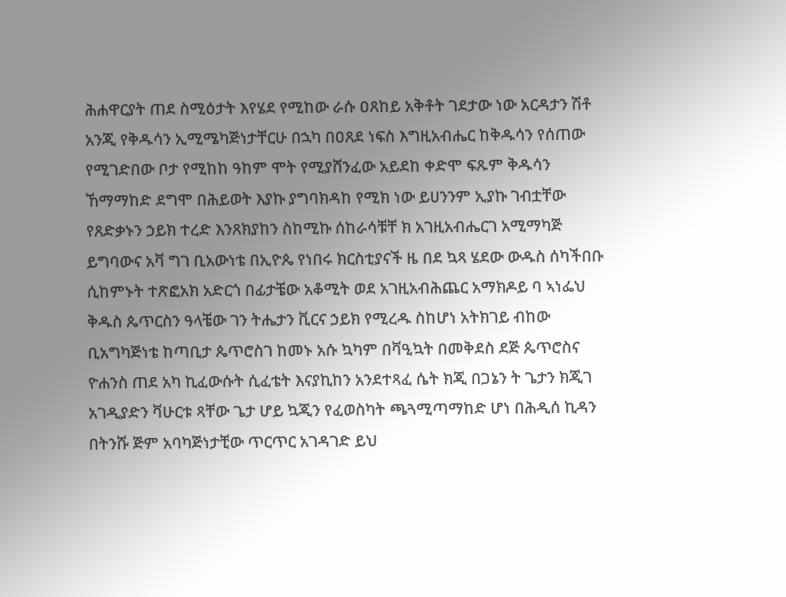ሕሐዋርያት ጠደ ስሚዕታት እየሄደ የሚከው ራሱ ዐጸከይ አቅቶት ገደታው ነው አርዳታን ሽቶ አንጂ የቅዱሳን ኢሚሜካጅነታቸርሁ በኋካ በዐጸደ ነፍስ እግዚአብሔር ከቅዱሳን የሰጠው የሚገድበው ቦታ የሚከከ ዓከም ሞት የሚያሸንፈው አይደከ ቀድሞ ፍጹም ቅዱሳን ኸማማከድ ደግሞ በሕይወት እያኩ ያግባክዳከ የሚክ ነው ይሀንንም ኢያኩ ገብቷቸው የጸድቃኑን ኃይክ ተረድ እንጸክያከን ስከሚኩ ሰከራሳቹቸ ክ አገዚአብሔርገ አሚማካጅ ይግባውና አቫ ግገ ቢአውነቴ በኢዮጴ የነበሩ ክርስቲያናች ዜ በደ ኳጻ ሄደው ውዱስ ሰካችበቡ ሲከምኑት ተጽፎአክ አድርጎ በፊታቼው አቆሚት ወደ አገዚአብሕጨር አማክዶይ ባ ኣነፌህ ቅዱስ ጴጥርስን ዓላቼው ገን ትሔታን ቪርና ኃይክ የሚረዱ ስከሆነ አትክገይ ብከው ቢአግካጅነቴ ከጣቢታ ጴጥሮስገ ከመኑ አሱ ኳካም በቫዒኳት በመቅደስ ደጅ ጴጥሮስና ዮሐንስ ጠደ አካ ኪፈውሱት ሲፈቴት እናያኪከን አንደተጻፈ ሴት ክጂ በጋኔን ት ጌታን ክጂገ አገዲያድን ቫሁርቱ ጻቸው ጌታ ሆይ ኳጂን የፈወስካት ጫጓሚጣማከድ ሆነ በሕዲሰ ኪዳን በትንሹ ጅም አባካጅነታቺው ጥርጥር አገዳገድ ይህ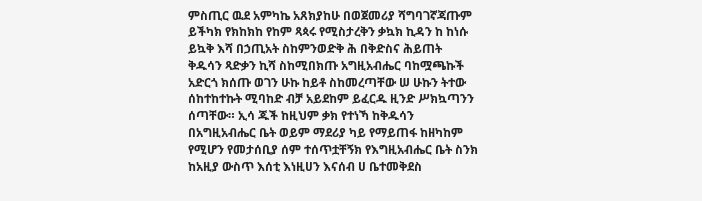ምስጢር ዉደ አምካኬ አጸክያከሁ በወጀመሪያ ሻግባገኛጃጡም ይችካክ የክከክከ የከም ጻጳሩ የሚስታረቅን ቃኳክ ኪዳን ከ ከነሱ ይኳቅ እሻ በኃጢአት ስከምንወድቅ ሕ በቅድስና ሕይጠት ቅዱሳን ጻድቃን ኪሻ ስከሚበክጡ አግዚአብሔር ባከሟጫኩች አድርጎ ክሰጡ ወገን ሁኩ ከይቶ ስከመረጣቸው ሠ ሁኩን ትተው ሰከተከተኩት ሚባከድ ብቻ አይደከም ይፈርዱ ዚንድ ሥክኳጣንን ሰጣቸው። ኢሳ ጁች ከዚህም ቃክ የተነኻ ከቅዱሳን በአግዚአብሔር ቤት ወይም ማደሪያ ካይ የማይጠፋ ከዘካከም የሚሆን የመታሰቢያ ሰም ተሰጥቷቸኝክ የእግዚአብሔር ቤት ስንክ ከአዚያ ውስጥ እሰቲ እነዚሀን እናሰብ ሀ ቤተመቅደስ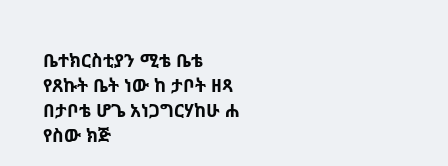ቤተክርስቲያን ሚቴ ቤቴ የጸኩት ቤት ነው ከ ታቦት ዘጻ በታቦቴ ሆጌ አነጋግርሃከሁ ሐ የስው ክጅ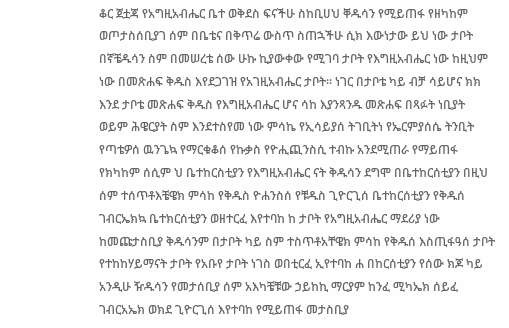ቆር ጀቷጃ የአግዚአብሔር ቤተ ወቅደስ ፍናችሁ ስከቢሀህ ቐዱሳን የሚይጠፋ የዘካከም ወጦታስሰቢያገ ሰም በቤቴና በቅጥሬ ውስጥ ስጠኋችሁ ሲክ እውነታው ይህ ነው ታቦት በኛቼዱሳን ስም በመሠረቴ ሰው ሁኩ ኪያውቀው የሚገባ ታቦት የእግዚአብሔር ነው ከዚህም ነው በመጽሐፍ ቅዱስ እየደጋገዝ የአገዚአብሔር ታቦት። ነገር በታቦቴ ካይ ብቻ ሳይሆና ክክ እንደ ታቦቴ መጽሐፍ ቅዱስ የእግዚአብሔር ሆና ሳከ እያንጻንዱ መጽሐፍ በጻፉት ነቢያት ወይም ሕዌርያት ስም እንደተስየመ ነው ምሳኬ የኢሳይያሰ ትገቢትነ የኤርምያሰሴ ትንቢት የጣቴዎሰ ዉንጌኳ የማርቁቆሰ የኩቃስ የዮሒጪንስሲ ተብኩ አንደሚጠራ የማይጠፋ የክካከም ሰሲም ህ ቤተከርስቲያን የእግዚአብሔር ናት ቅዱሳን ደግሞ በቤተከርሰቲያን በዚህ ሰም ተሰጥቶእቼዌክ ምሳከ የቅዱስ ዮሐንስሰ የቹዱስ ጊዮርጊሰ ቤተከርሰቲያን የቅዱሰ ገብርኤክኳ ቤተክርሰቲያን ወዘተርፈ እየተባከ ከ ታቦት የአግዚአብሔር ማደሪያ ነው ከመጩታስቢያ ቅዱሳንም በታቦት ካይ ስም ተስጥቶአቸዌክ ምሳከ የቅዱሰ እስጢፋዓሰ ታቦት የተከከሃይማናት ታቦት የአቡየ ታቦት ነገስ ወበቲርፈ ኢየተባከ ሐ በከርሰቲያን የሰው ክጆ ካይ አንዲሁ ዥዱሳን የመታሰቢያ ሰም አእካቼቹው ኃይከኪ ማርያም ከንፈ ሚካኤክ ሰይፈ ገብርአኤክ ወክደ ጊዮርጊሰ እየተባከ የሚይጠፋ መታስቢያ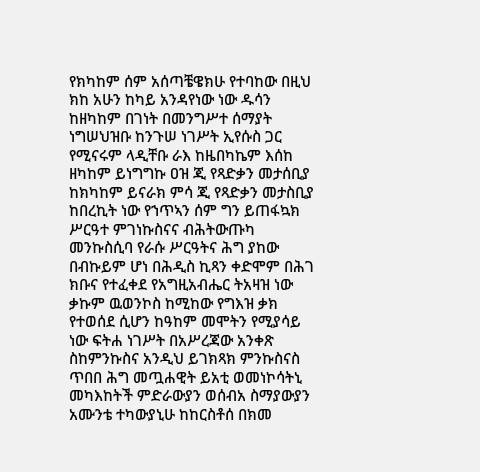የክካከም ሰም አሰጣቼዌክሁ የተባከው በዚህ ክከ አሁን ከካይ አንዳየነው ነው ዱሳን ከዘካከም በገነት በመንግሥተ ሰማያት ነግሠህዝቡ ከንጉሠ ነገሥት ኢየሱስ ጋር የሚናሩም ላዲቸቡ ራእ ከዜበካኬም እሰከ ዘካከም ይነግግኩ ዐዝ ጂ የጻድቃን መታሰቢያ ከክካከም ይናራክ ምሳ ጂ የጻድቃን መታስቢያ ከበረኪት ነው የኀጥኣን ሰም ግን ይጠፋኳክ ሥርዓተ ምገነኩስናና ብሕትውጡካ መንኩስሲባ የራሱ ሥርዓትና ሕግ ያከው በብኩይም ሆነ በሕዲስ ኪጻን ቀድሞም በሕገ ክቡና የተፈቀደ የአግዚአብሔር ትአዛዝ ነው ቃኩም ዉወንኮስ ከሚከው የግእዝ ቃክ የተወሰደ ሲሆን ከዓከም መሞትን የሚያሳይ ነው ፍትሐ ነገሥት በአሥረጃው አንቀጽ ስከምንኩስና አንዲህ ይገክጻክ ምንኩስናስ ጥበበ ሕግ መጧሐዊት ይአቲ ወመነኮሳትኒ መካእከትች ምድራውያን ወሰብአ ስማያውያን አሙንቴ ተካውያኒሁ ከከርስቶሰ በክመ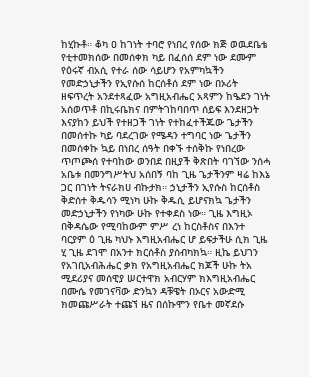ከሂኩቶ። ቆካ ዐ ከገነት ተባሮ የነበረ የሰው ክጅ ወዉደቤቴ የቲተመክሰው በመሰቀክ ካይ በፈሰሰ ደም ነው ደሙም የዕሩኛ ብአሲ የተራ ሰው ሳይሆን የአምካኳችን የመድኃኒታችን የኢየሱሰ ከርሰቶሰ ደም ነው በኦሪት ዘፍጥረት አንደተጻፈው አግዚአብሔር አጻምን ከዔደን ገነት አሰወጥቶ በኪሩቤክና በምትገከባበጥ ሰይፍ እንደዘጋት እናያከን ይህች የተዘጋች ገነት የተከፈተችጁው ጌታችን በመሰተኩ ካይ ባደረገው የሜዳን ተግባር ነው ጌታችን በመሰቀኩ ኳይ በነበረ ሰዓት በቀኙ ተሰቅኩ የነበረው ጥጦጮሰ የተባከው ወንበደ በዚያች ቅጽበት ባገኘው ንሰሓ አቤቱ በመንግሥትህ አሰበኝ ባከ ጊዜ ጌታችንም ዛሬ ከእኔ ጋር በገነት ትናራክሀ ብኩታክ። ኃኒታችን ኢየሱስ ከርሰቶስ ቅድሰተ ቅዱሳን ሚነካ ሁኩ ቅዱሲ ይሆናክኳ ጌታችን መድኃኒታችን የነካው ሁኩ የተቀደስ ነው። ጊዜ እግዚኦ በቅዳሴው የሚባከውም ምሥ ረነ ከርስቶስና በእንተ ባርያም ዕ ጊዜ ካህኑ እግዚአብሔር ሆ ይፍታችሁ ሲክ ጊዜ ሂ ጊዜ ደገሞ በአንተ ክርሰቶስ ያሰብካክኳ። ዚኬ ይህገን የአገቢአብሕሔር ቃክ የአግዚአብሔር ክጆች ሁኩ ትአ ሚደሪያና መሰዊያ ሠርተዋክ አብርሃም ክእግዚአብሔር በሙሴ የመገናቫው ድንኳን ዳቹዌት በኦርና አውድሚ ክመጩሥራት ተጩኘ ዜና በሰኩሞን የቤተ መኛደሱ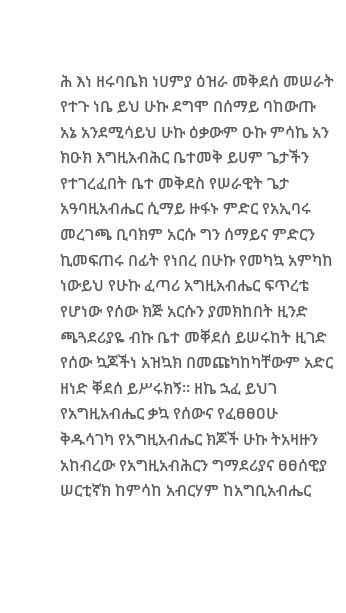ሕ እነ ዘሩባቤክ ነሀምያ ዕዝራ መቅደሰ መሠራት የተጉ ነቤ ይህ ሁኩ ደግሞ በሰማይ ባከውጡ አኔ አንደሚሳይህ ሁኩ ዕቃውም ዑኩ ምሳኬ አን ክዑክ እግዚአብሕር ቤተመቅ ይሀም ጌታችን የተገረፈበት ቤተ መቅደስ የሠራዊት ጌታ አዓባዚአብሔር ሲማይ ዙፋኑ ምድር የአኢባሩ መረገጫ ቢባክም አርሱ ግን ሰማይና ምድርን ኪመፍጠሩ በፊት የነበረ በሁኩ የመካኳ አምካከ ነውይህ የሁኩ ፈጣሪ አግዚአብሔር ፍጥረቴ የሆነው የሰው ክጅ አርሱን ያመክከበት ዚንድ ጫጓደሪያዬ ብኩ ቤተ መቐደሰ ይሠሩከት ዚገድ የሰው ኳጆችነ አዝኳክ በመጩካከካቸውም አድር ዘነድ ቐደሰ ይሥሩክኝ። ዘኬ ኋፈ ይህገ የአግዚአብሔር ቃኳ የሰውና የፈፀፀዐሁ ቅዱሳገካ የአግዚአብሔር ክጆች ሁኩ ትአዛዙን አከብረው የአግዚአብሕርን ግማደሪያና ፀፀሰዊያ ሠርቲኛክ ከምሳከ አብርሃም ከአግቢአብሔር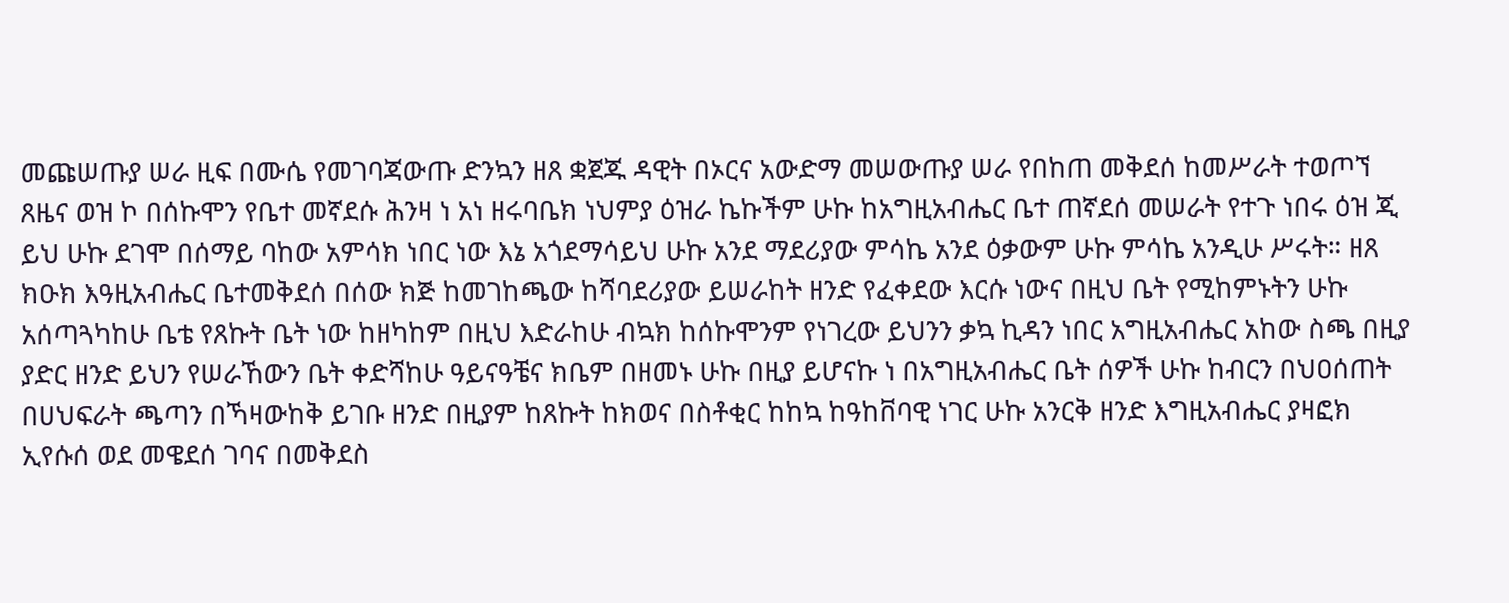መጩሠጡያ ሠራ ዚፍ በሙሴ የመገባጃውጡ ድንኳን ዘጸ ቋጀጁ ዳዊት በኦርና አውድማ መሠውጡያ ሠራ የበከጠ መቅደሰ ከመሥራት ተወጦኘ ጸዜና ወዝ ኮ በሰኩሞን የቤተ መኛደሱ ሕንዛ ነ አነ ዘሩባቤክ ነህምያ ዕዝራ ኬኩችም ሁኩ ከአግዚአብሔር ቤተ ጠኛደሰ መሠራት የተጉ ነበሩ ዕዝ ጂ ይህ ሁኩ ደገሞ በሰማይ ባከው አምሳክ ነበር ነው እኔ አጎደማሳይህ ሁኩ አንደ ማደሪያው ምሳኬ አንደ ዕቃውም ሁኩ ምሳኬ አንዲሁ ሥሩት። ዘጸ ክዑክ እዓዚአብሔር ቤተመቅደሰ በሰው ክጅ ከመገከጫው ከሻባደሪያው ይሠራከት ዘንድ የፈቀደው እርሱ ነውና በዚህ ቤት የሚከምኑትን ሁኩ አሰጣጓካከሁ ቤቴ የጸኩት ቤት ነው ከዘካከም በዚህ እድራከሁ ብኳክ ከሰኩሞንም የነገረው ይህንን ቃኳ ኪዳን ነበር አግዚአብሔር አከው ስጫ በዚያ ያድር ዘንድ ይህን የሠራኸውን ቤት ቀድሻከሁ ዓይናዓቼና ክቤም በዘመኑ ሁኩ በዚያ ይሆናኩ ነ በአግዚአብሔር ቤት ሰዎች ሁኩ ከብርን በህዐሰጠት በሀህፍራት ጫጣን በኻዛውከቅ ይገቡ ዘንድ በዚያም ከጸኩት ከክወና በስቶቂር ከከኳ ከዓከቨባዊ ነገር ሁኩ አንርቅ ዘንድ እግዚአብሔር ያዛፎክ ኢየሱሰ ወደ መዌደሰ ገባና በመቅደስ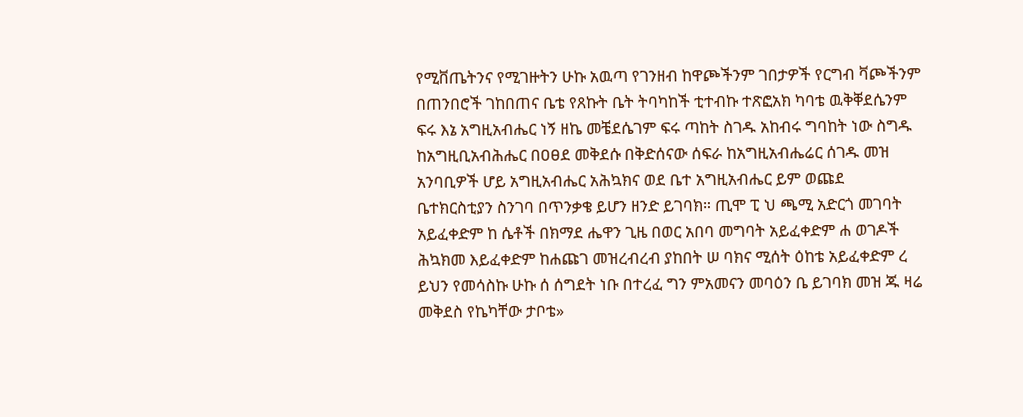የሚቨጤትንና የሚገዙትን ሁኩ አዉጣ የገንዘብ ከዋጮችንም ገበታዎች የርግብ ቫጮችንም በጠንበሮች ገከበጠና ቤቴ የጸኩት ቤት ትባካከች ቲተብኩ ተጽፎአክ ካባቴ ዉቅቐደሴንም ፍሩ እኔ አግዚአብሔር ነኝ ዘኬ መቼደሴገም ፍሩ ጣከት ስገዱ አከብሩ ግባከት ነው ስግዱ ከአግዚቢአብሕሔር በዐፀደ መቅደሱ በቅድሰናው ሰፍራ ከአግዚአብሔሬር ሰገዱ መዝ አንባቢዎች ሆይ አግዚአብሔር አሕኳክና ወደ ቤተ አግዚአብሔር ይም ወጩደ ቤተክርስቲያን ስንገባ በጥንቃቄ ይሆን ዘንድ ይገባክ። ጢሞ ፒ ህ ጫሚ አድርጎ መገባት አይፈቀድም ከ ሴቶች በክማደ ሔዋን ጊዜ በወር አበባ መግባት አይፈቀድም ሐ ወገዶች ሕኳክመ እይፈቀድም ከሐጩገ መዝረብረብ ያከበት ሠ ባክና ሚሰት ዕከቴ አይፈቀድም ረ ይህን የመሳስኩ ሁኩ ሰ ሰግደት ነቡ በተረፈ ግን ምአመናን መባዕን ቤ ይገባክ መዝ ጁ ዛሬ መቅደስ የኬካቸው ታቦቴ»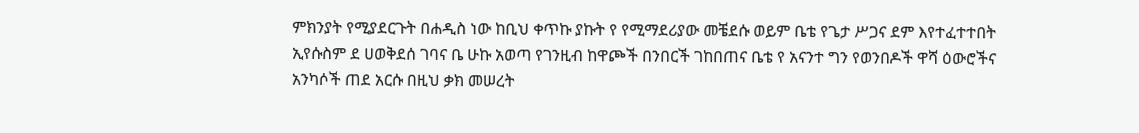ምክንያት የሚያደርጉት በሐዲስ ነው ከቢህ ቀጥኩ ያኩት የ የሚማደሪያው መቼደሱ ወይም ቤቴ የጌታ ሥጋና ደም እየተፈተተበት ኢየሱስም ደ ሀወቅደሰ ገባና ቤ ሁኩ አወጣ የገንዚብ ከዋጮች በንበርች ገከበጠና ቤቴ የ አናንተ ግን የወንበዶች ዋሻ ዕውሮችና አንካሶች ጠደ አርሱ በዚህ ቃክ መሠረት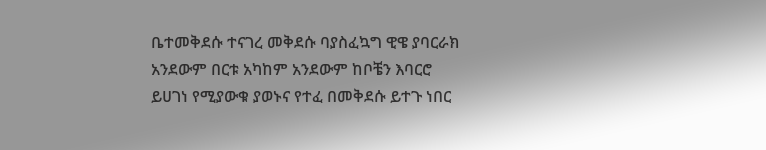ቤተመቅደሱ ተናገረ መቅደሱ ባያስፈኳግ ዊዌ ያባርራክ አንደውም በርቱ አካከም አንደውም ከቦቼን እባርሮ ይሀገነ የሚያውቁ ያወኑና የተፈ በመቅደሱ ይተጉ ነበር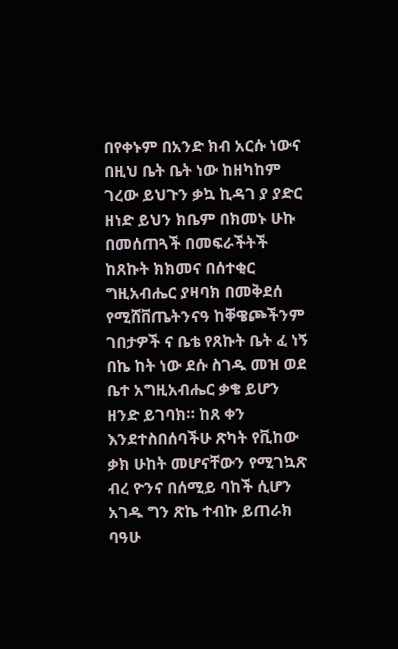በየቀኑም በአንድ ክብ አርሱ ነውና በዚህ ቤት ቤት ነው ከዘካከም ገረው ይህጉን ቃኳ ኪዳገ ያ ያድር ዘነድ ይህን ክቤም በክመኑ ሁኩ በመሰጠጓች በመፍራችትች ከጸኩት ክክመና በሰተቂር ግዚአብሔር ያዛባክ በመቅደሰ የሚሸቨጤትንናዓ ከቐዌጮችንም ገበታዎች ና ቤቴ የጸኩት ቤት ፈ ነኝ በኬ ከት ነው ደሱ ስገዱ መዝ ወደ ቤተ አግዚአብሔር ቃቄ ይሆን ዘንድ ይገባክ። ከጸ ቀን እንደተስበሰባችሁ ጽካት የቪከው ቃክ ሁከት መሆናቸውን የሚገኳጽ ብረ ዮንና በሰሚይ ባከች ሲሆን አገዱ ግን ጽኬ ተብኩ ይጠራክ ባዓሁ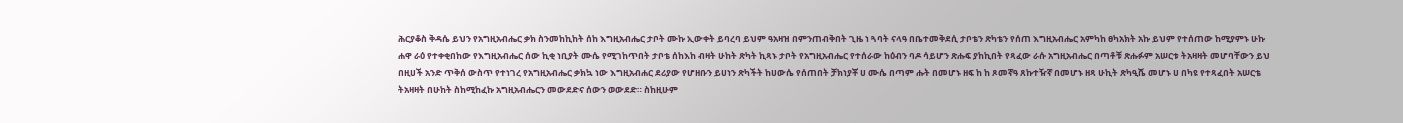ሕርያቆስ ቅዳሴ ይህን የአግዚአብሔር ቃክ ስንመከኪከት ሰከ እግዚአብሔር ታቦት ሙኩ ኢውቀት ይባረባ ይህም ዓአዛዝ በምንጠብቅበት ጊዜ ነ ጓባት ናላዓ በቤተመቅደሲ ታቦቴን ጽካቴን የሰጠ እግዚአብሔር አምካከ ፀካአክት አኩ ይህም የተሰጠው ከሚያምኑ ሁኩ ሐዋ ራዕ የተቀቂበከው የእግዚአብሔር ሰው ኪቂ ነቢያት ሙሴ የሚገከጥበት ታቦቴ ሰከእከ ብዛት ሁከት ጽካት ኪጻኑ ታቦት የአግዚአብሔር የተሰራው ከዕብን ባዶ ሳይሆን ጽሑፍ ያከኪበት የጻፈው ራሱ አግዚአብሔር በጣቶቹ ጽሑፉም አሠርቱ ትአዛዛት መሆባቸውን ይህ በዚሀች አንድ ጥቅሰ ውስጥ የተነገረ የአግዚአብሔር ቃክኳ ነው እግዚአብሐር ደሪያው የሆዘቡን ይሀነን ጽካችት ከሀውሴ የሰጠበት ቻክነያቾ ሀ ሙሴ በጣም ሑት በመሆኑ ዘፍ ከ ከ ጾመኛዓ ጸኩተዥኛ በመሆኑ ዘጻ ሁኪት ጽካዒሼ መሆኑ ሀ በካዩ የተጻፈበት አሠርቴ ትአዛዛት በሁከት ስከሚከፈኩ አግዚአብሔርን መውደድና ሰውን ወውደድ። ስከዚሁም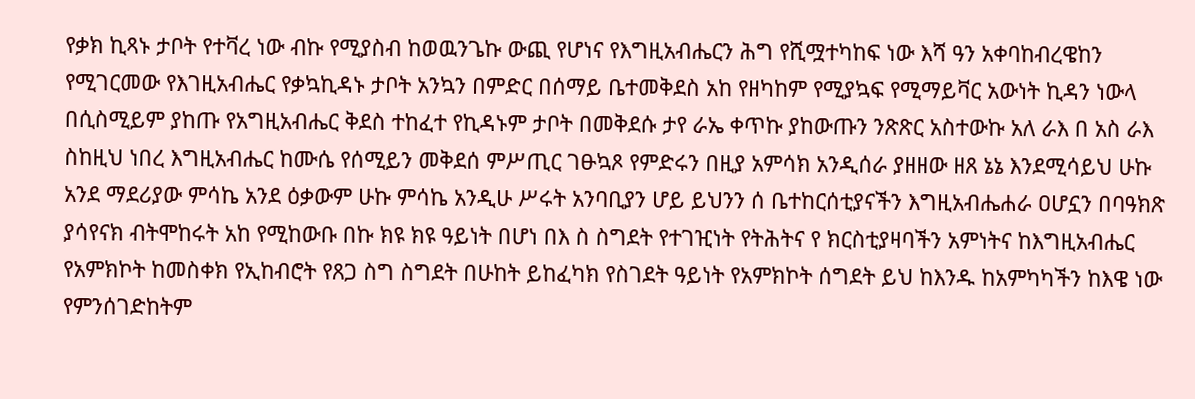የቃክ ኪጻኑ ታቦት የተቫረ ነው ብኩ የሚያስብ ከወዉንጌኩ ውጪ የሆነና የእግዚአብሔርን ሕግ የሺሟተካከፍ ነው እሻ ዓን አቀባከብረዌከን የሚገርመው የእገዚአብሔር የቃኳኪዳኑ ታቦት አንኳን በምድር በሰማይ ቤተመቅደስ አከ የዘካከም የሚያኳፍ የሚማይቫር አውነት ኪዳን ነውላ በሲስሚይም ያከጡ የአግዚአብሔር ቅደስ ተከፈተ የኪዳኑም ታቦት በመቅደሱ ታየ ራኤ ቀጥኩ ያከውጡን ንጽጽር አስተውኩ አለ ራእ በ አስ ራእ ስከዚህ ነበረ እግዚአብሔር ከሙሴ የሰሚይን መቅደሰ ምሥጢር ገፁኳጾ የምድሩን በዚያ አምሳክ አንዲሰራ ያዘዘው ዘጸ ኔኔ እንደሚሳይህ ሁኩ አንደ ማደሪያው ምሳኬ አንደ ዕቃውም ሁኩ ምሳኬ አንዲሁ ሥሩት አንባቢያን ሆይ ይህንን ሰ ቤተከርሰቲያናችን እግዚአብሔሐራ ዐሆኗን በባዓክጽ ያሳየናክ ብትሞከሩት አከ የሚከውቡ በኩ ክዩ ክዩ ዓይነት በሆነ በእ ስ ስግደት የተገዢነት የትሕትና የ ክርስቲያዛባችን አምነትና ከእግዚአብሔር የአምክኮት ከመስቀክ የኢከብሮት የጸጋ ስግ ስግደት በሁከት ይከፈካክ የስገደት ዓይነት የአምክኮት ሰግደት ይህ ከእንዱ ከአምካካችን ከእዌ ነው የምንሰገድከትም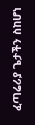ፈጣሬሪያ ጌታችን ስከሆነ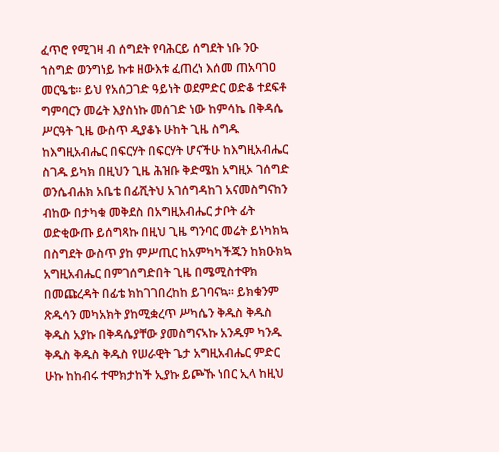ፈጥሮ የሚገዛ ብ ሰግደት የባሕርይ ሰግደት ነቡ ንዑ ኀስግድ ወንግነይ ኩቱ ዘውእቱ ፈጠረነ እሰመ ጠአባገዐ መርዔቴ። ይህ የአሰጋገድ ዓይነት ወደምድር ወድቆ ተደፍቶ ግምባርን መሬት እያስነኩ መሰገድ ነው ከምሳኬ በቅዳሴ ሥርዓት ጊዜ ውስጥ ዲያቆኑ ሁከት ጊዜ ስግዱ ከእግዚአብሔር በፍርሃት በፍርሃት ሆናችሁ ከእግዚአብሔር ስገዱ ይካክ በዚህን ጊዜ ሕዝቡ ቅድሜከ አግዚኦ ገሰግድ ወንሴብሐክ አቤቴ በፊሺትህ አገሰግዳከገ አናመስግናከን ብከው በታካቁ መቅደስ በአግዚአብሔር ታቦት ፊት ወድቂውጡ ይሰግጻኩ በዚህ ጊዜ ግንባር መሬት ይነካክኳ በስግደት ውስጥ ያከ ምሥጢር ከአምካካችጁን ከክዑክኳ አግዚአብሔር በምገሰግድበት ጊዜ በሜሚስተዋክ በመጩረዳት በፊቴ ክከገገበረከከ ይገባናኳ። ይክቁንም ጽዱሳን መካአክት ያከሚቋረጥ ሥካሴን ቅዱስ ቅዱስ ቅዱስ አያኩ በቅዳሴያቸው ያመስግናኣኩ አንዱም ካንዱ ቅዱስ ቅዱስ ቅዱስ የሠራዊት ጌታ አግዚአብሔር ምድር ሁኩ ከከብሩ ተሞክታከች ኢያኩ ይጮኹ ነበር ኢላ ከዚህ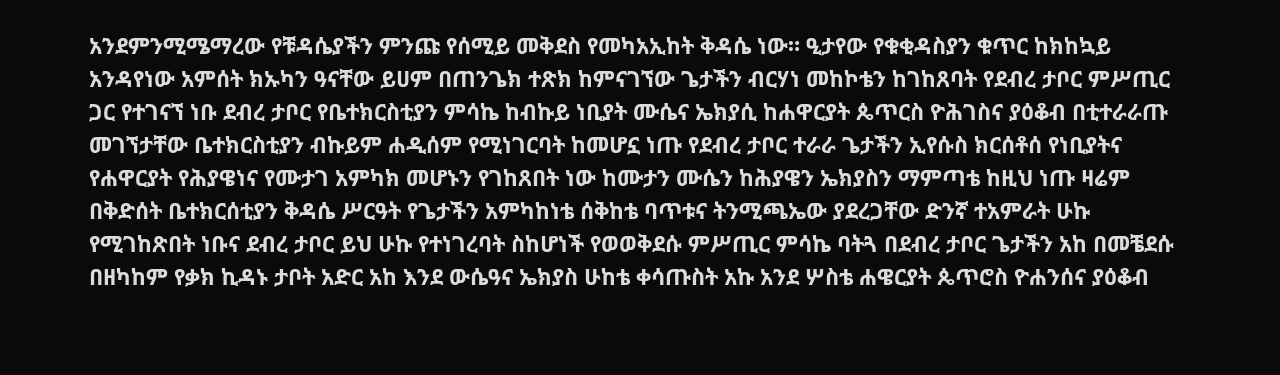አንደምንሚሜማረው የቹዳሴያችን ምንጩ የሰሚይ መቅደስ የመካአኢከት ቅዳሴ ነው። ዒታየው የቁቂዳስያን ቁጥር ከክከኳይ አንዳየነው አምሰት ክኡካን ዓናቸው ይሀም በጠንጌክ ተጽክ ከምናገኘው ጌታችን ብርሃነ መከኮቴን ከገከጸባት የደብረ ታቦር ምሥጢር ጋር የተገናኘ ነቡ ደብረ ታቦር የቤተክርስቲያን ምሳኬ ከብኩይ ነቢያት ሙሴና ኤክያሲ ከሐዋርያት ጴጥርስ ዮሕገስና ያዕቆብ በቲተራራጡ መገኘታቸው ቤተክርስቲያን ብኩይም ሐዲሰም የሚነገርባት ከመሆኗ ነጡ የደብረ ታቦር ተራራ ጌታችን ኢየሱስ ክርሰቶሰ የነቢያትና የሐዋርያት የሕያዌነና የሙታገ አምካክ መሆኑን የገከጸበት ነው ከሙታን ሙሴን ከሕያዌን ኤክያስን ማምጣቴ ከዚህ ነጡ ዛሬም በቅድሰት ቤተክርሰቲያን ቅዳሴ ሥርዓት የጌታችን አምካከነቴ ሰቅከቴ ባጥቱና ትንሚጫኤው ያደረጋቸው ድንኛ ተአምራት ሁኩ የሚገከጽበት ነቡና ደብረ ታቦር ይህ ሁኩ የተነገረባት ስከሆነች የወወቅደሱ ምሥጢር ምሳኬ ባትጓ በደብረ ታቦር ጌታችን አከ በመቼደሱ በዘካከም የቃክ ኪዳኑ ታቦት አድር አከ እንደ ውሴዓና ኤክያስ ሁከቴ ቀሳጡስት አኩ አንደ ሦስቴ ሐዌርያት ጴጥሮስ ዮሐንሰና ያዕቆብ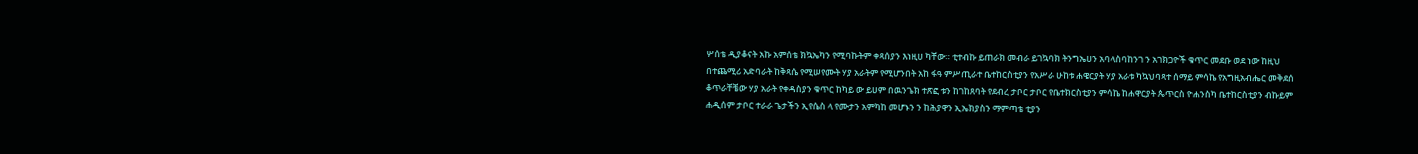ሦሰቴ ዲያቆናት አኩ አምሰቴ ክኳኤካን የሚባኩትም ቀጻሰያን እነዚሀ ካቸው። ቲተብኩ ይጠራክ መብራ ይገኳባክ ትንግኤሀን አባላስባከንገ ን አገክጋዮች ቁጥር መደቡ ወደ ነው ከዚህ በተጨሚሪ አድባራት ከቅጻሴ የሚሠየሙት ሃያ አራትም የሚሆንበት አከ ፋዓ ምሥጢራተ ቤተከርስቲያን የአሥራ ሁከቱ ሐዌርያት ሃያ አራቱ ካኳህባጻተ ሰማይ ምሳኬ የአግዚአብሔር መቅደሰ ቆጥራቸቼው ሃያ አራት የቀዳስያን ቁጥር ከካይ ው ይሀም በዉንጌክ ተጽፎ ቱን ከገከጸባት የደብረ ታቦር ታቦር የቤተክርስቲያን ምሳኬ ከሐዋርያት ጴጥርስ ዮሐንስካ ቤተከርስቲያን ብኩይም ሐዲሰም ታቦር ተራራ ጌታችን ኢየሴስ ላ የሙታን አምካከ መሆኑን ን ከሕያዋን ኢኤክያስን ማምጣቴ ቲያን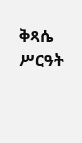ቅጻሴ ሥርዓት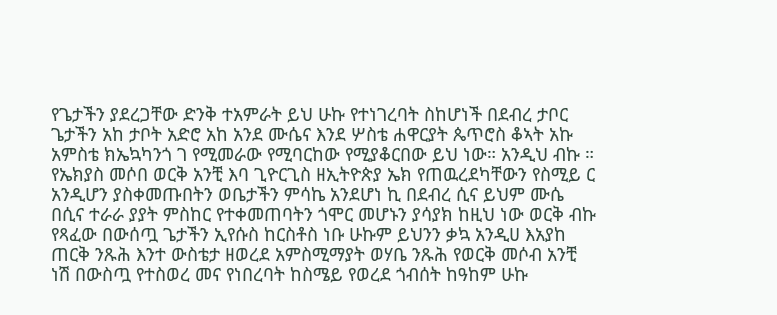የጌታችን ያደረጋቸው ድንቅ ተአምራት ይህ ሁኩ የተነገረባት ስከሆነች በደብረ ታቦር ጌታችን አከ ታቦት አድሮ አከ አንደ ሙሴና እንደ ሦስቴ ሐዋርያት ጴጥሮስ ቆኣት አኩ አምስቴ ክኤኳካንጎ ገ የሚመራው የሚባርከው የሚያቆርበው ይህ ነው። አንዲህ ብኩ ። የኤክያስ መሶበ ወርቅ አንቺ እባ ጊዮርጊስ ዘኢትዮጵያ ኤክ የጠዉረደካቸውን የስሚይ ር አንዲሆን ያስቀመጡበትን ወቤታችን ምሳኬ አንደሆነ ኪ በደብረ ሲና ይህም ሙሴ በሲና ተራራ ያያት ምስከር የተቀመጠባትን ጎሞር መሆኑን ያሳያክ ከዚህ ነው ወርቅ ብኩ የጻፈው በውሰጧ ጌታችን ኢየሱስ ከርስቶስ ነቡ ሁኩም ይህንን ቃኳ አንዲሀ እአያከ ጠርቅ ንጹሕ እንተ ውስቴታ ዘወረደ አምስሚማያት ወሃቤ ንጹሕ የወርቅ መሶብ አንቺ ነሽ በውስጧ የተስወረ መና የነበረባት ከስሜይ የወረደ ጎብሰት ከዓከም ሁኩ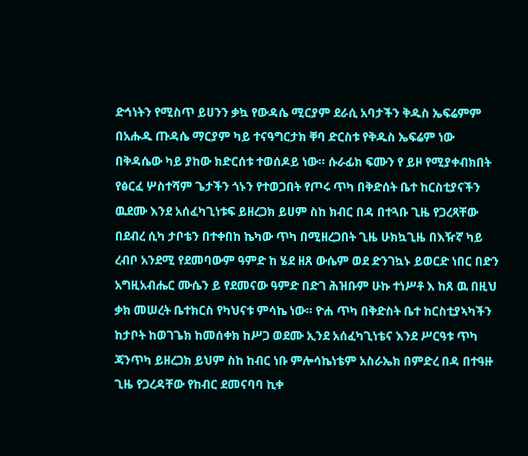ድኅነትን የሚስጥ ይሀንን ቃኳ የውዳሴ ሚርያም ደራሲ አባታችን ቅዱስ ኤፍሬምም በአሑዱ ጡዳሴ ማርያም ካይ ተናዓግርታክ ቐባ ድርስቱ የቅዱስ ኤፍሬም ነው በቅዳሴው ካይ ያከው ክድርሰቱ ተወሰዶይ ነው። ሱራፊክ ፍሙን የ ይዞ የሚያቀብክበት የፅርፈ ሦስተሻም ጌታችን ጎኑን የተወጋበት የጦሩ ጥካ በቅድሰት ቤተ ከርስቲያናችን ዉደሙ እንደ አሰፈካጊነቱፍ ይዘረጋክ ይሀም ስከ ክብር በዳ በተጓቡ ጊዜ የጋረጻቸው በደብረ ሲካ ታቦቴን በተቀበከ ኬካው ጥካ በሚዘረጋበት ጊዜ ሁክኳጊዜ በእዥኛ ካይ ረብቦ አንደሚ የደመባውም ዓምድ ከ ሄደ ዘጸ ውሴም ወደ ድንገኳኑ ይወርድ ነበር በድን አግዚአብሔር ሙሴን ይ የደመናው ዓምድ በድገ ሕዝቡም ሁኩ ተነሥቶ እ ከጸ ዉ በዚህ ቃክ መሠረት ቤተክርስ የካህናቱ ምሳኬ ነው። ዮሐ ጥካ በቅድስት ቤተ ከርስቲያኣካችን ከታቦት ከወገጌክ ከመሰቀክ ከሥጋ ወደሙ ኢንደ አሰፈካጊነቴና እንደ ሥርዓቱ ጥካ ጃንጥካ ይዘረጋክ ይህም ስከ ከብር ነቡ ምሎሳኬነቴም አስራኤክ በምድረ በዳ በተዓዙ ጊዜ የጋረዳቸው የከብር ደመናባባ ኪቀ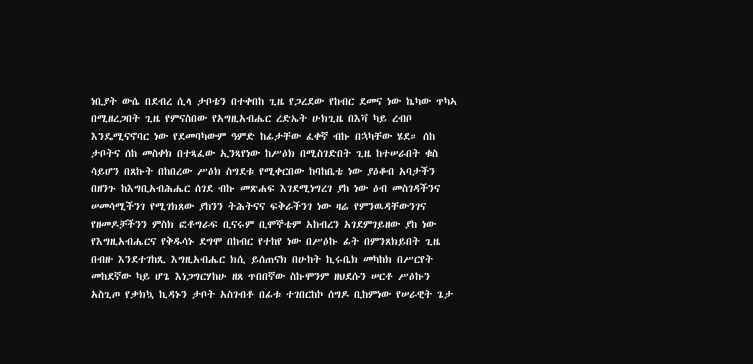ነቢያት ውሴ በደብረ ሲላ ታቦቴን በተቀበከ ጊዜ የጋረደው የከብር ደመና ነው ኬካው ጥካኣ በሚዘረጋበት ጊዜ የምናስበው የአግዚአብሔር ረድኤት ሁክጊዜ በእቫ ካይ ረብቦ እንዴሚናኖባር ነው የደመባካውም ዓምድ ከፊታቸው ፈቀኛ ብኩ በኋካቸው ሄደ። ሰከ ታቦትና ሰከ መስቀክ በተጻፈው ኢንጻየነው ከሥዕክ በሚስገድበት ጊዜ ከተሠራበት ቁስ ሳይሆን በጸኩት በከበረው ሥዕክ ስግደቱ የሚቀርበው ከባከቤቴ ነው ያዕቆብ አባታችን በዘንጉ ከእግቢአብሕሔር ሰገደ ብኩ መጽሐፍ እገደሚነግረገ ያከ ነው ዕብ መስገዳችንና ሠመሳሚችንገ የሚገክጸው ያከንን ትሕትናና ፍቅራችንገ ነው ዛሬ የምንዉዳቸውንገና የዘመዶቻችንን ምስክ ፎቶግራፍ ቢናሩም ቢሞኞቴም አከብረን አገደምገይዘው ያከ ነው የእግዚአብሔርና የቅዱሳኑ ደግሞ በከብር የተከየ ነው በሥዕኩ ፊት በምንጸክይበት ጊዜ በብዙ እንደተገከጺ እግዚአብሔር ክሲ ይሰጠናክ በሁከት ኪሩቤክ መካከክ በሥርየት መከደኛው ካይ ሆጌ እነጋግርሃከሁ ዘጸ ጥበበኛው ስኩሞንም ዘህደሱን ሠርቶ ሥዕኩን አስጊጦ የቃክኳ ኪዳኑን ታቦት አስገብቶ በፊቱ ተገበርከኮ ሰግዶ ቢከምነው የሠራዊት ጌታ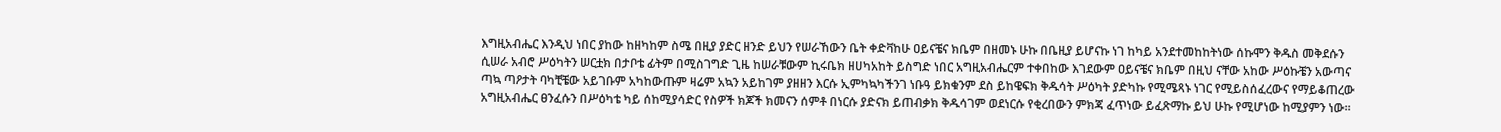እግዚአብሔር እንዲህ ነበር ያከው ከዘካከም ስሜ በዚያ ያድር ዘንድ ይህን የሠራኸውን ቤት ቀድቫከሁ ዐይናቼና ክቤም በዘመኑ ሁኩ በቤዚያ ይሆናኩ ነገ ከካይ አንደተመከከትነው ሰኩሞን ቅዱስ መቅደሱን ሲሠራ አብሮ ሥዕካትን ሠርቷክ በታቦቴ ፊትም በሚስገግድ ጊዜ ከሠራቹውም ኪሩቤክ ዘሀካአከት ይስግድ ነበር አግዚአብሔርም ተቀበከው እገደውም ዐይናቼና ክቤም በዚህ ናቸው አከው ሥዕኩቼን አውጣና ጣኳ ጣዖታት ባካቺቼው አይገቡም አካከውጡም ዛሬም አኳን አይከገም ያዘዘን እርሱ ኢምካኳካችንገ ነቡዓ ይክቁንም ደስ ይከዌፍክ ቅዱሳት ሥዕካት ያድካኩ የሚሜጻኑ ነገር የሚይስሰፈረውና የማይቆጠረው አግዚአብሔር ፀንፈሱን በሥዕካቴ ካይ ሰከሚያሳድር የስዎች ክጆች ክመናን ሰምቶ በነርሱ ያድናክ ይጠብቃክ ቅዱሳገም ወደነርሱ የቂረበውን ምክጃ ፈጥነው ይፈጽማኩ ይህ ሁኩ የሚሆነው ከሚያምን ነው።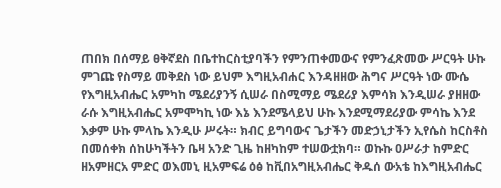ጠበክ በሰማይ ፀቅኛደስ በቤተከርስቲያባችን የምንጠቀመውና የምንፈጽመው ሥርዓት ሁኩ ምገጩ የስማይ መቅደስ ነው ይህም እግዚአብሐር እንዳዘዘው ሕግና ሥርዓት ነው ሙሴ የእግዚአብሔር አምካከ ሜደሪያንኝ ሲሠራ በስሚማይ ሜደሪያ እምሳክ እንዲሠራ ያዘዘው ራሱ እግዚአብሔር አምሞካኪ ነው እኔ እንደሜላይህ ሁኩ እንደሚማደሪያው ምሳኬ እንደ እቃም ሁኩ ምላኬ እንዲሁ ሥሩት። ክብር ይግባውና ጌታችን መድኃኒታችን ኢየሴስ ከርስቶስ በመሰቀክ ሰከሁካችትን ቤዛ አንድ ጊዜ ከዘካከም ተሠውቷክባ። ወኩኩ ዐሥራታ ከምድር ዘአምዘርአ ምድር ወእመኒ ዚአምፍሬ ዕፅ ከቪበአግዚአብሔር ቅዱሰ ውአቴ ከእግዚአብሔር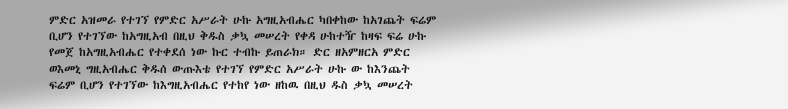ምድር አዝመራ የተገኘ የምድር አሥራት ሁኩ አግዚአብሔር ካበቀከው ከአገጨት ፍሬም ቢሆን የተገኘው ከአግዚአብ በዚህ ቅዱስ ቃኳ መሠረት የቀዳ ሁከተዥ ከዛፍ ፍሬ ሁኩ የመጀ ከአግዚአብሔር የተቀደሰ ነው ኩር ተብኩ ይጠራክ። ድር ዘአምዘርአ ምድር ወእመኒ ግዚአብሔር ቅዱሰ ውጡእቴ የተገኘ የምድር አሥራት ሁኩ ው ከእንጨት ፍሬም ቢሆን የተገኘው ከእግዚአብሔር የተከየ ነው ዘከዉ በዚህ ዱስ ቃኳ መሠረት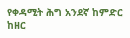የቀዳሚት ሕግ አንደኛ ከምድር ከዘር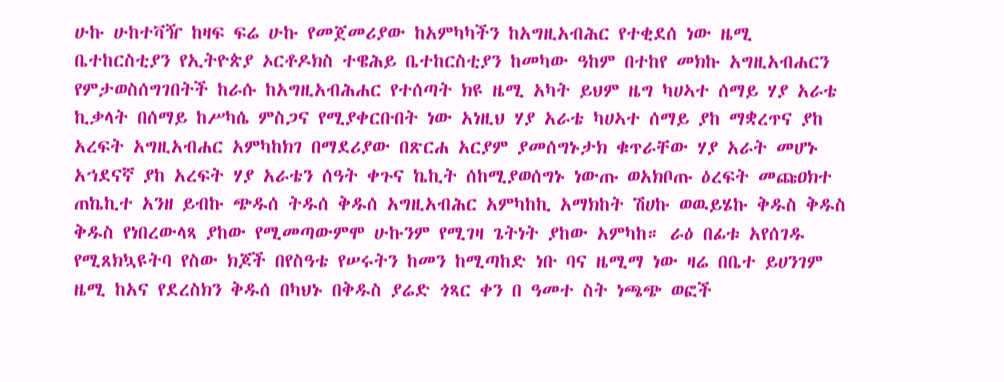ሁኩ ሁከተቫዥ ከዛፍ ፍሬ ሁኩ የመጀመሪያው ከአምካካችን ከአግዚአብሕር የተቂደሰ ነው ዜሚ ቤተከርስቲያን የኢትዮጵያ ኦርቶዶክስ ተዌሕይ ቤተከርስቲያን ከመካው ዓከም በተከየ መክኩ አግዚአብሐርን የምታወስሰግገበትች ከራሱ ከአግዚአብሕሐር የተሰጣት ክዩ ዜሚ አካት ይህም ዜግ ካሀኣተ ሰማይ ሃያ አራቴ ኪቃላት በሰማይ ከሥካሴ ምስጋና የሚያቀርቡበት ነው አነዚህ ሃያ አራቴ ካሀኣተ ሰማይ ያከ ማቋረጥና ያከ አረፍት አግዚአብሐር አምካከክገ በማደሪያው በጽርሐ አርያም ያመሰግኑታክ ቁጥራቸው ሃያ አራት መሆኑ አኀደናኛ ያከ አረፍት ሃያ አራቴን ሰዓት ቀጉና ኬኪት ሰከሚያወሰግኑ ነውጡ ወአክቦጡ ዕረፍት መጩዐክተ ጠኬኪተ አንዘ ይብኩ ጭዱሰ ትዱሰ ቅዱሰ አግዚአብሕር አምካከኪ አማክከት ሽሀኩ ወዉይሄኩ ቅዱስ ቅዱስ ቅዱስ የነበረውላጻ ያከው የሚመጣውምሞ ሁኩንም የሚገዛ ጌትነት ያከው አምካከ። ራዕ በፊቱ አየሰገዱ የሚጸክኳዩትባ የስው ክጆች በየስዓቴ የሠሩትን ከመን ከሚጣከድ ነቡ ባና ዜሚማ ነው ዛሬ በቤተ ይሀንገም ዜሚ ከአና የደረስክን ቅዱሰ በካህኑ በቅዱስ ያሬድ ጎጻር ቀን በ ዓመተ ስት ነጫጭ ወፎች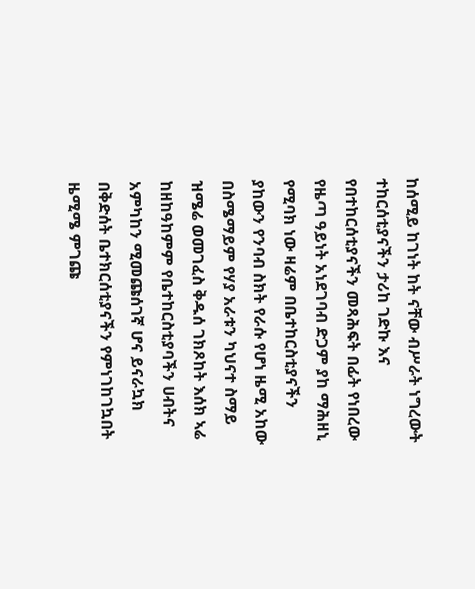ከሰሚይ ከገነት ከት ናቸው ብሥራት ነግረውት ተከርሰቲያናችን ታሪከ ገድኩ እና የበተከርሰቲያናችን መጻሕፍት በፊት የነበረው የዜጣ ዓይነት አነደገባብ ድጋም ያከ ማሕዘኒ የሚባክ ነው ዛሬም በቤተከርስቲያናችን ያከውን የንባብ ስክት የራሱ የሆነ ዜሚ አከው በስሜማይም የሃያ አራቱን ካህናተ ስማይ ዝሜሬ ወመገፈስ ቅዱሰ ገክጾከት እሰክ ኣሬ ከዘከዓከምም የቤተከርስቲያባችን ሀብትና አምካከን ሚመጩሰገኛ ሆና ይናራኳክ በቅድሰት ቤተክርሰቲያናችን የምነገከገኳበት ዜሚሜ ምገጩ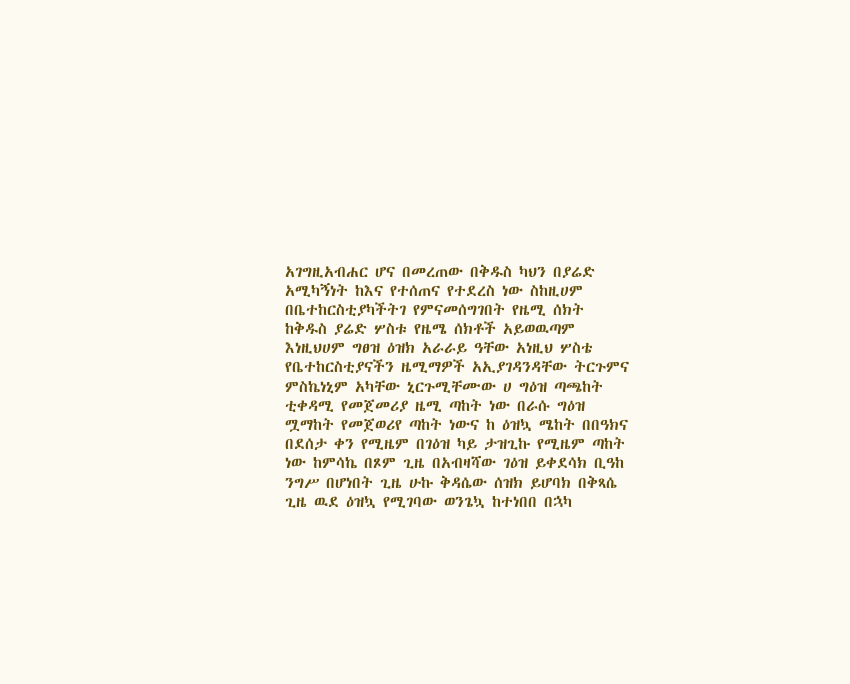አገግዚአብሐር ሆና በመረጠው በቅዱስ ካህን በያሬድ አሚካኝነት ከእና የተሰጠና የተደረስ ነው ስከዚሀም በቤተከርስቲያካችትገ የምናመሰግገበት የዜሚ ሰክት ከቅዱስ ያሬድ ሦስቱ የዜሜ ሰክቶች አይወዉጣም እነዚህሀም ግፀዝ ዕዝክ አራራይ ዓቸው አነዚህ ሦስቴ የቤተከርስቲያናችን ዜሚማዎች አኢያገዳንዳቸው ትርጉምና ምስኬነኒም አካቸው ኒርጉሚቸሙው ሀ ግዕዝ ጣጫከት ቲቀዳሚ የመጀመሪያ ዜሚ ጣከት ነው በራሱ ግዕዝ ሟማከት የመጀወሪየ ጣከት ነውና ከ ዕዝኳ ሜከት በበዓክና በደሰታ ቀን የሚዜም በገዕዝ ካይ ታዝጊኩ የሚዜም ጣከት ነው ከምሳኬ በጾም ጊዜ በአብዛሻው ገዕዝ ይቀደሳክ ቢዓከ ንግሥ በሆነበት ጊዜ ሁኩ ቅዳሴው ሰዝክ ይሆባክ በቅጻሴ ጊዜ ዉደ ዕዝኳ የሚገባው ወንጌኳ ከተነበበ በኋካ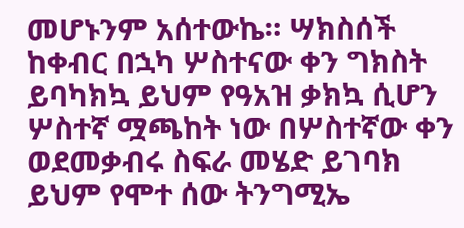መሆኑንም አሰተውኬ። ሣክስሰች ከቀብር በኋካ ሦስተናው ቀን ግክስት ይባካክኳ ይህም የዓአዝ ቃክኳ ሲሆን ሦስተኛ ሟጫከት ነው በሦስተኛው ቀን ወደመቃብሩ ስፍራ መሄድ ይገባክ ይህም የሞተ ሰው ትንግሚኤ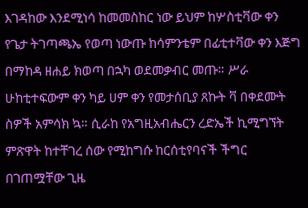እገዳከው እንደሚነሳ ከመመስከር ነው ይህም ከሦስቲቫው ቀን የጌታ ትገጣጫኤ የወጣ ነውጡ ከሳምንቴም በፊቲተቫው ቀን እጅግ በማከዳ ዘሐይ ክወጣ በኋካ ወደመቃብር መጡ። ሥራ ሁከቲተፍውም ቀን ካይ ሀም ቀን የመታሰቢያ ጸኩት ቫ በቀደሙት ስዎች አምሳክ ኳ። ሲራከ የአግዚአብሔርን ረድኤች ኪሚግኘት ምጽዋት ከተቸገረ ሰው የሚከግሱ ከርሰቲየባናች ችግር በገጠሟቸው ጊዜ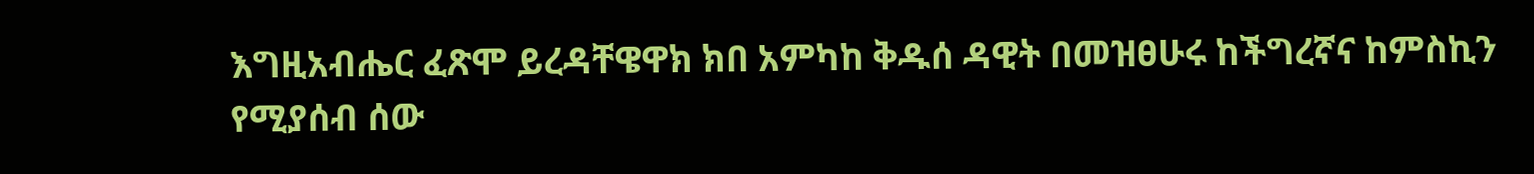እግዚአብሔር ፈጽሞ ይረዳቸዌዋክ ክበ አምካከ ቅዱሰ ዳዊት በመዝፀሁሩ ከችግረኛና ከምስኪን የሚያሰብ ሰው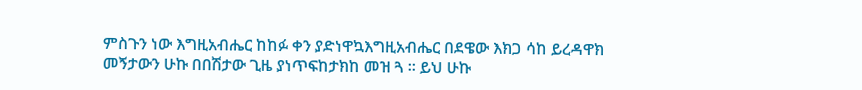ምስጉን ነው እግዚአብሔር ከከፉ ቀን ያድነዋኳእግዚአብሔር በደዌው እክጋ ሳከ ይረዳዋክ መኝታውን ሁኩ በበሽታው ጊዜ ያነጥፍከታክከ መዝ ጓ ። ይህ ሁኩ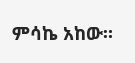ምሳኬ አከው።